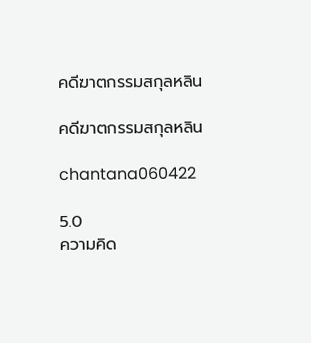คดีฆาตกรรมสกุลหลิน

คดีฆาตกรรมสกุลหลิน

chantana060422

5.0
ความคิด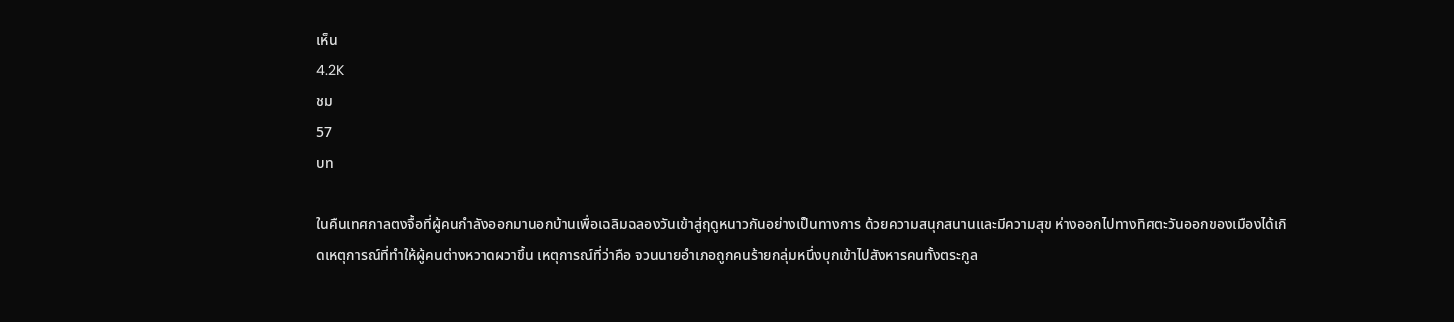เห็น
4.2K
ชม
57
บท

ในคืนเทศกาลตงจื้อที่ผู้คนกำลังออกมานอกบ้านเพื่อเฉลิมฉลองวันเข้าสู่ฤดูหนาวกันอย่างเป็นทางการ ด้วยความสนุกสนานและมีความสุข ห่างออกไปทางทิศตะวันออกของเมืองได้เกิดเหตุการณ์ที่ทำให้ผู้คนต่างหวาดผวาขึ้น เหตุการณ์ที่ว่าคือ จวนนายอำเภอถูกคนร้ายกลุ่มหนึ่งบุกเข้าไปสังหารคนทั้งตระกูล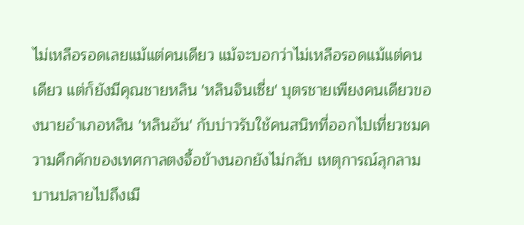ไม่เหลือรอดเลยแม้แต่คนเดียว แม้จะบอกว่าไม่เหลือรอดแม้แต่คนเดียว แต่ก็ยังมีคุณชายหลิน 'หลินจินเซี่ย' บุตรชายเพียงคนเดียวของนายอำเภอหลิน 'หลินอัน' กับบ่าวรับใช้คนสนิทที่ออกไปเที่ยวชมความคึกคักของเทศกาลตงจื้อข้างนอกยังไม่กลับ เหตุการณ์ลุกลามบานปลายไปถึงเมื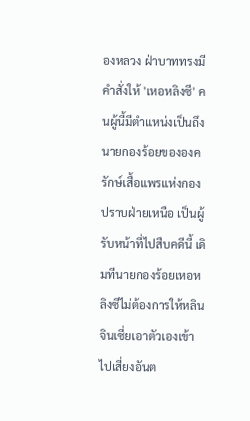องหลวง ฝ่าบาททรงมีคำสั่งให้ 'เหอหลิงซี' คนผู้นี้มีตำแหน่งเป็นถึงนายกองร้อยขององครักษ์เสื้อแพรแห่งกองปราบฝ่ายเหนือ เป็นผู้รับหน้าที่ไปสืบคดีนี้ เดิมทีนายกองร้อยเหอหลิงซีไม่ต้องการให้หลินจินเซี่ยเอาตัวเองเข้าไปเสี่ยงอันต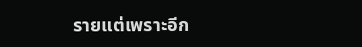รายแต่เพราะอีก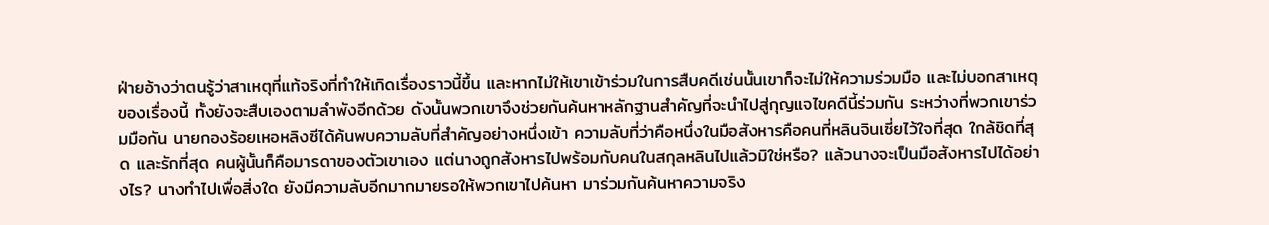ฝ่ายอ้างว่าตนรู้ว่าสาเหตุที่แท้จริงที่ทำให้เกิดเรื่องราวนี้ขึ้น และหากไม่ให้เขาเข้าร่วมในการสืบคดีเช่นนั้นเขาก็จะไม่ให้ความร่วมมือ และไม่บอกสาเหตุของเรื่องนี้ ทั้งยังจะสืบเองตามลำพังอีกด้วย ดังนั้นพวกเขาจึงช่วยกันค้นหาหลักฐานสำคัญที่จะนำไปสู่กุญแจไขคดีนี้ร่วมกัน ระหว่างที่พวกเขาร่วมมือกัน นายกองร้อยเหอหลิงซีได้ค้นพบความลับที่สำคัญอย่างหนึ่งเข้า ความลับที่ว่าคือหนึ่งในมือสังหารคือคนที่หลินจินเซี่ยไว้ใจที่สุด ใกล้ชิดที่สุด และรักที่สุด คนผู้นั้นก็คือมารดาของตัวเขาเอง แต่นางถูกสังหารไปพร้อมกับคนในสกุลหลินไปแล้วมิใช่หรือ? แล้วนางจะเป็นมือสังหารไปได้อย่างไร? นางทำไปเพื่อสิ่งใด ยังมีความลับอีกมากมายรอให้พวกเขาไปค้นหา มาร่วมกันค้นหาความจริง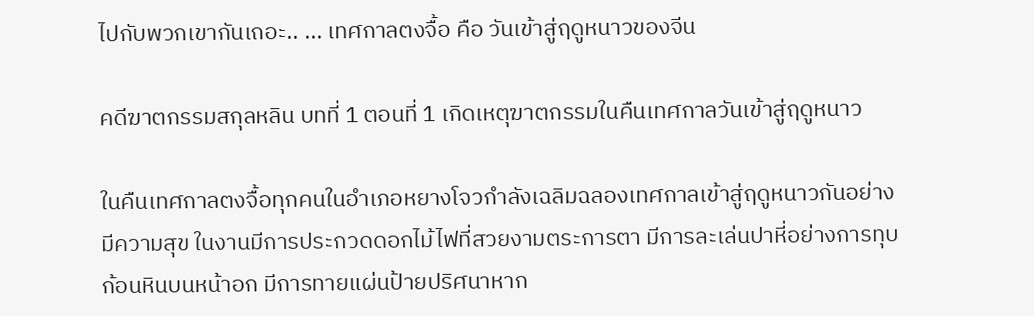ไปกับพวกเขากันเถอะ.. ... เทศกาลตงจื้อ คือ วันเข้าสู่ฤดูหนาวของจีน

คดีฆาตกรรมสกุลหลิน บทที่ 1 ตอนที่ 1 เกิดเหตุฆาตกรรมในคืนเทศกาลวันเข้าสู่ฤดูหนาว

ในคืนเทศกาลตงจื้อทุกคนในอำเภอหยางโจวกำลังเฉลิมฉลองเทศกาลเข้าสู่ฤดูหนาวกันอย่างมีความสุข ในงานมีการประกวดดอกไม้ไฟที่สวยงามตระการตา มีการละเล่นปาหี่อย่างการทุบก้อนหินบนหน้าอก มีการทายแผ่นป้ายปริศนาหาก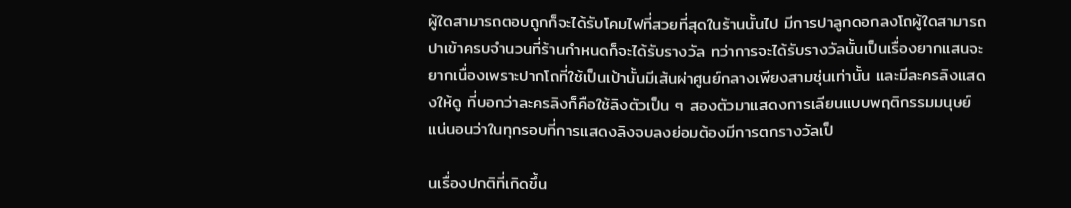ผู้ใดสามารถตอบถูกก็จะได้รับโคมไฟที่สวยที่สุดในร้านนั้นไป มีการปาลูกดอกลงโถผู้ใดสามารถปาเข้าครบจำนวนที่ร้านกำหนดก็จะได้รับรางวัล ทว่าการจะได้รับรางวัลนั้นเป็นเรื่องยากแสนจะยากเนื่องเพราะปากโถที่ใช้เป็นเป้านั้นมีเส้นผ่าศูนย์กลางเพียงสามชุ่นเท่านั้น และมีละครลิงแสดงให้ดู ที่บอกว่าละครลิงก็คือใช้ลิงตัวเป็น ๆ สองตัวมาแสดงการเลียนแบบพฤติกรรมมนุษย์ แน่นอนว่าในทุกรอบที่การแสดงลิงจบลงย่อมต้องมีการตกรางวัลเป็

นเรื่องปกติที่เกิดขึ้น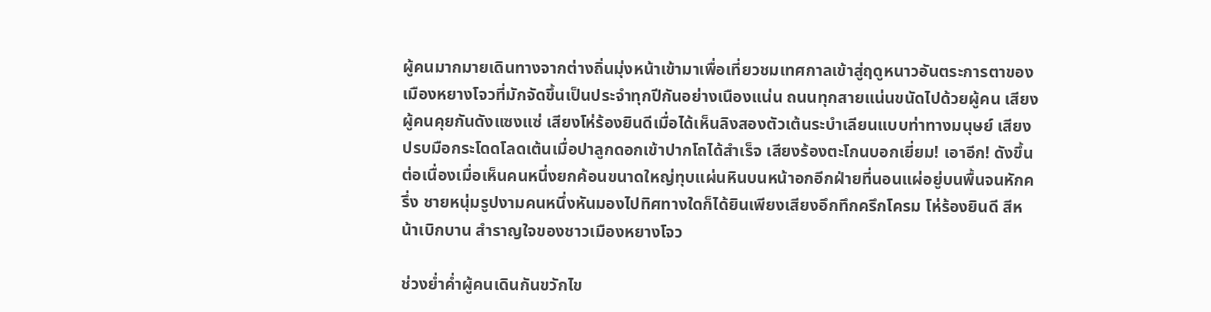ผู้คนมากมายเดินทางจากต่างถิ่นมุ่งหน้าเข้ามาเพื่อเที่ยวชมเทศกาลเข้าสู่ฤดูหนาวอันตระการตาของเมืองหยางโจวที่มักจัดขึ้นเป็นประจำทุกปีกันอย่างเนืองแน่น ถนนทุกสายแน่นขนัดไปด้วยผู้คน เสียงผู้คนคุยกันดังแซงแซ่ เสียงโห่ร้องยินดีเมื่อได้เห็นลิงสองตัวเต้นระบำเลียนแบบท่าทางมนุษย์ เสียงปรบมือกระโดดโลดเต้นเมื่อปาลูกดอกเข้าปากโถได้สำเร็จ เสียงร้องตะโกนบอกเยี่ยม! เอาอีก! ดังขึ้นต่อเนื่องเมื่อเห็นคนหนึ่งยกค้อนขนาดใหญ่ทุบแผ่นหินบนหน้าอกอีกฝ่ายที่นอนแผ่อยู่บนพื้นจนหักครึ่ง ชายหนุ่มรูปงามคนหนึ่งหันมองไปทิศทางใดก็ได้ยินเพียงเสียงอึกทึกครึกโครม โห่ร้องยินดี สีหน้าเบิกบาน สำราญใจของชาวเมืองหยางโจว

ช่วงย่ำค่ำผู้คนเดินกันขวักไข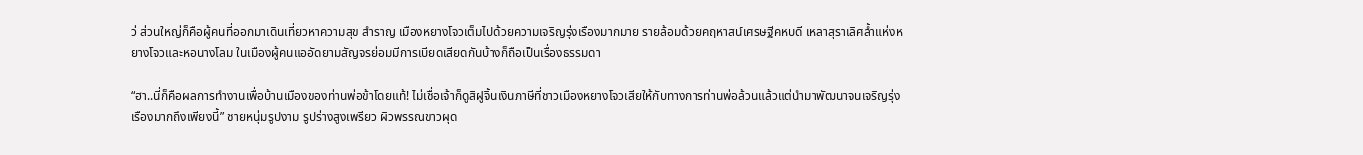ว่ ส่วนใหญ่ก็คือผู้คนที่ออกมาเดินเที่ยวหาความสุข สำราญ เมืองหยางโจวเต็มไปด้วยความเจริญรุ่งเรืองมากมาย รายล้อมด้วยคฤหาสน์เศรษฐีคหบดี เหลาสุราเลิศล้ำแห่งหยางโจวและหอนางโลม ในเมืองผู้คนแออัดยามสัญจรย่อมมีการเบียดเสียดกันบ้างก็ถือเป็นเรื่องธรรมดา

“ฮา..นี่ก็คือผลการทำงานเพื่อบ้านเมืองของท่านพ่อข้าโดยแท้! ไม่เชื่อเจ้าก็ดูสิฝูจิ้นเงินภาษีที่ชาวเมืองหยางโจวเสียให้กับทางการท่านพ่อล้วนแล้วแต่นำมาพัฒนาจนเจริญรุ่งเรืองมากถึงเพียงนี้” ชายหนุ่มรูปงาม รูปร่างสูงเพรียว ผิวพรรณขาวผุด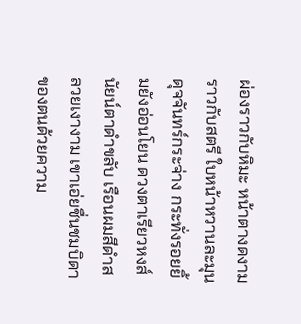ผ่องราวกับหิมะ หน้าตางดงามราวกับสตรี ใบหน้าหวานละมุนดุจจันทร์กระจ่าง กระทั่งรอยยิ้มยังอ่อนโยน ดวงตาเรียวหงส์ นัยน์ตาดำขลับ เรือนผมสีดำสลวยเงางาม เขาเอ่ยชื่นชมบิดาของตนด้วยความ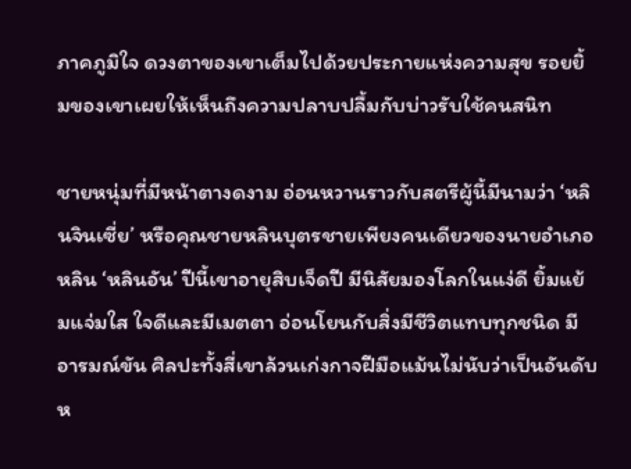ภาคภูมิใจ ดวงตาของเขาเต็มไปด้วยประกายแห่งความสุข รอยยิ้มของเขาเผยให้เห็นถึงความปลาบปลื้มกับบ่าวรับใช้คนสนิท

ชายหนุ่มที่มีหน้าตางดงาม อ่อนหวานราวกับสตรีผู้นี้มีนามว่า ‘หลินจินเซี่ย’ หรือคุณชายหลินบุตรชายเพียงคนเดียวของนายอำเภอหลิน ‘หลินอัน’ ปีนี้เขาอายุสิบเจ็ดปี มีนิสัยมองโลกในแง่ดี ยิ้มแย้มแจ่มใส ใจดีและมีเมตตา อ่อนโยนกับสิ่งมีชีวิตแทบทุกชนิด มีอารมณ์ขัน ศิลปะทั้งสี่เขาล้วนเก่งกาจฝีมือแม้นไม่นับว่าเป็นอันดับห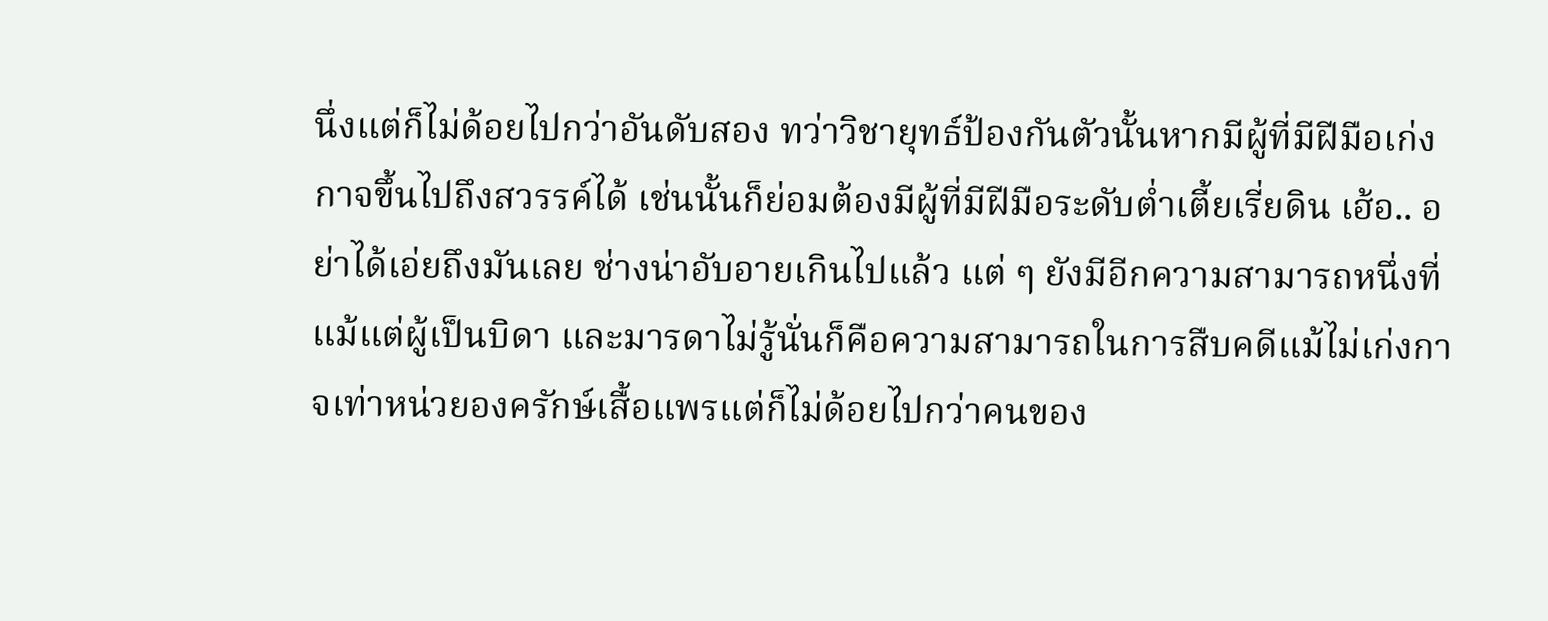นึ่งแต่ก็ไม่ด้อยไปกว่าอันดับสอง ทว่าวิชายุทธ์ป้องกันตัวนั้นหากมีผู้ที่มีฝีมือเก่งกาจขึ้นไปถึงสวรรค์ได้ เช่นนั้นก็ย่อมต้องมีผู้ที่มีฝีมือระดับต่ำเตี้ยเรี่ยดิน เฮ้อ.. อย่าได้เอ่ยถึงมันเลย ช่างน่าอับอายเกินไปแล้ว แต่ ๆ ยังมีอีกความสามารถหนึ่งที่แม้แต่ผู้เป็นบิดา และมารดาไม่รู้นั่นก็คือความสามารถในการสืบคดีแม้ไม่เก่งกาจเท่าหน่วยองครักษ์เสื้อแพรแต่ก็ไม่ด้อยไปกว่าคนของ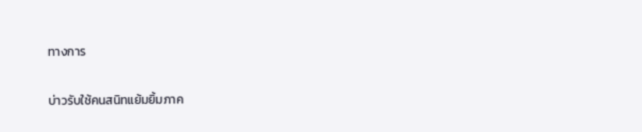ทางการ

บ่าวรับใช้คนสนิทแย้มยิ้มภาค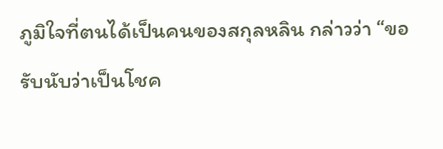ภูมิใจที่ตนได้เป็นคนของสกุลหลิน กล่าวว่า “ขอรับนับว่าเป็นโชค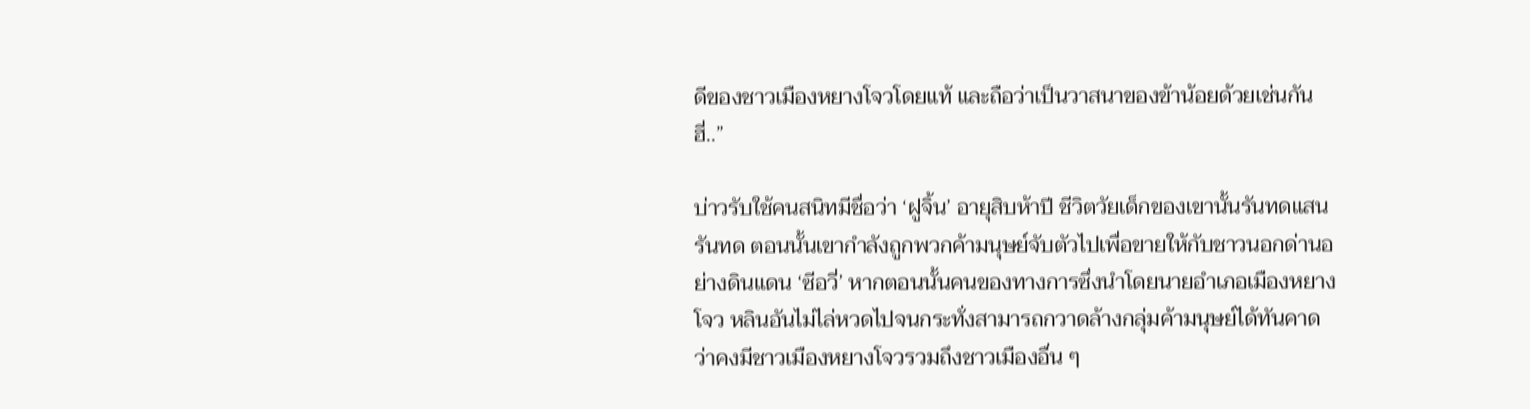ดีของชาวเมืองหยางโจวโดยแท้ และถือว่าเป็นวาสนาของข้าน้อยด้วยเช่นกัน ฮี่..”

บ่าวรับใช้คนสนิทมีชื่อว่า ‘ฝูจิ้น’ อายุสิบห้าปี ชีวิตวัยเด็กของเขานั้นรันทดแสนรันทด ตอนนั้นเขากำลังถูกพวกค้ามนุษย์จับตัวไปเพื่อขายให้กับชาวนอกด่านอย่างดินแดน ‘ซีอวี่’ หากตอนนั้นคนของทางการซึ่งนำโดยนายอำเภอเมืองหยางโจว หลินอันไม่ไล่หวดไปจนกระทั่งสามารถกวาดล้างกลุ่มค้ามนุษย์ได้ทันคาดว่าคงมีชาวเมืองหยางโจวรวมถึงชาวเมืองอื่น ๆ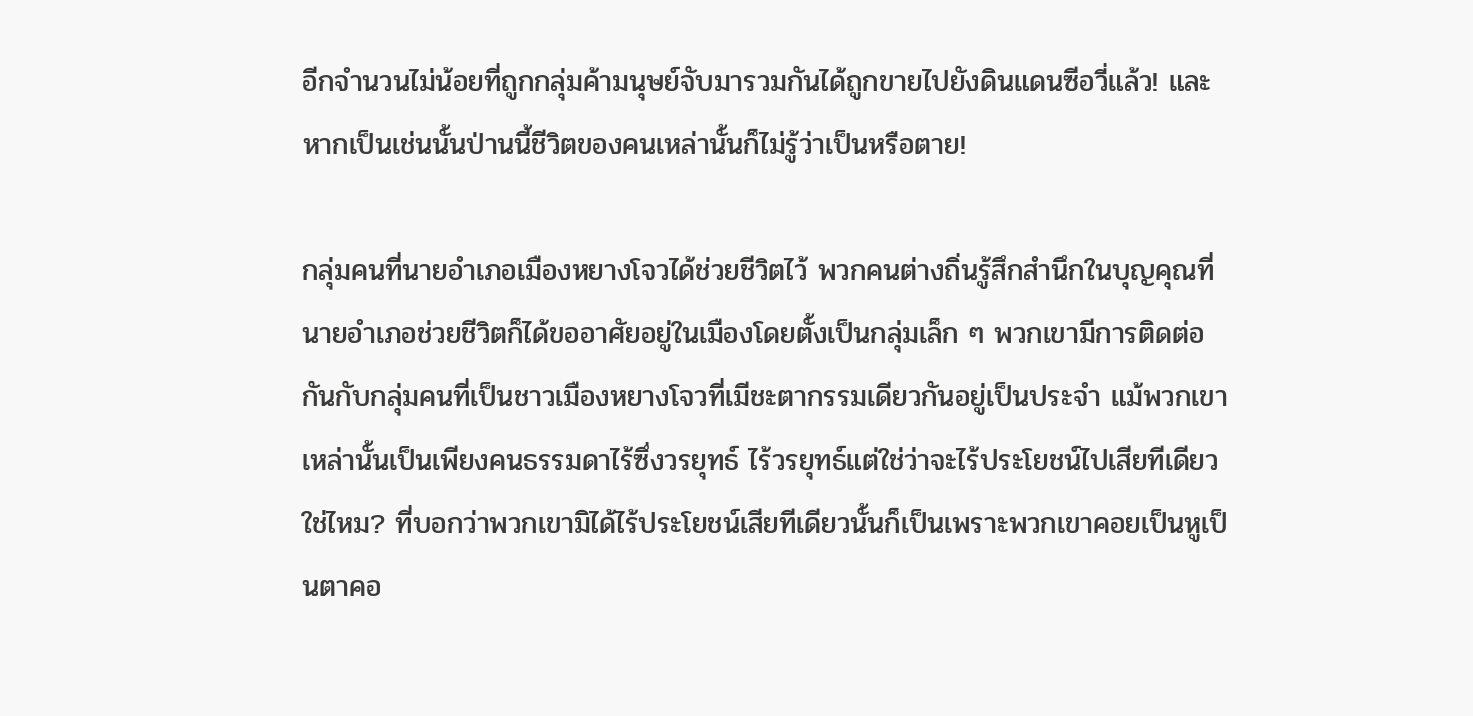อีกจำนวนไม่น้อยที่ถูกกลุ่มค้ามนุษย์จับมารวมกันได้ถูกขายไปยังดินแดนซีอวี่แล้ว! และหากเป็นเช่นนั้นป่านนี้ชีวิตของคนเหล่านั้นก็ไม่รู้ว่าเป็นหรือตาย!

กลุ่มคนที่นายอำเภอเมืองหยางโจวได้ช่วยชีวิตไว้ พวกคนต่างถิ่นรู้สึกสำนึกในบุญคุณที่นายอำเภอช่วยชีวิตก็ได้ขออาศัยอยู่ในเมืองโดยตั้งเป็นกลุ่มเล็ก ๆ พวกเขามีการติดต่อกันกับกลุ่มคนที่เป็นชาวเมืองหยางโจวที่เมีชะตากรรมเดียวกันอยู่เป็นประจำ แม้พวกเขาเหล่านั้นเป็นเพียงคนธรรมดาไร้ซึ่งวรยุทธ์ ไร้วรยุทธ์แต่ใช่ว่าจะไร้ประโยชน์ไปเสียทีเดียวใช่ไหม? ที่บอกว่าพวกเขามิได้ไร้ประโยชน์เสียทีเดียวนั้นก็เป็นเพราะพวกเขาคอยเป็นหูเป็นตาคอ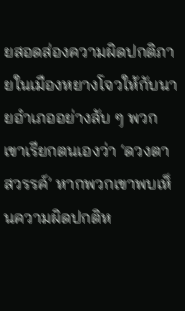ยสอดส่องความผิดปกติภายในเมืองหยางโจวให้กับนายอำเภออย่างลับ ๆ พวกเขาเรียกตนเองว่า ‘ดวงตาสวรรค์’ หากพวกเขาพบเห็นความผิดปกติห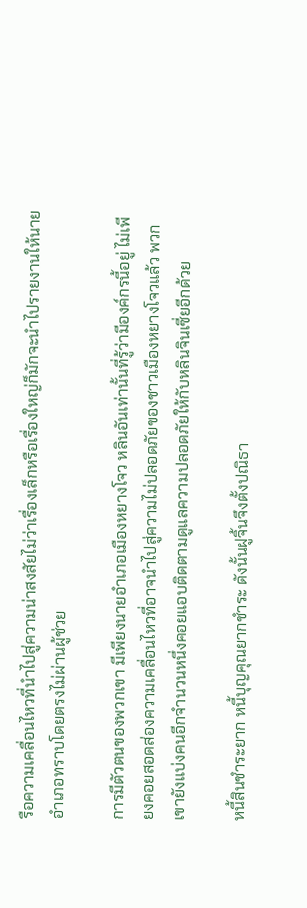รือความเคลื่อนไหวที่นำไปสู่ความน่าสงสัยไม่ว่าเรื่องเล็กหรือเรื่องใหญ่ก็มักจะนำไปรายงานให้นายอำเภอทราบโดยตรงไม่ผ่านผู้ช่วย

การมีตัวตนของพวกเขา มีเพียงนายอำเภอเมืองหยางโจว หลินอันเท่านั้นที่รู้ว่ามีองค์กรนี้อยู่ ไม่เพียงคอยสอดส่องความเคลื่อนไหวที่อาจนำไปสู่ความไม่ปลอดภัยของชาวเมืองหยางโจวแล้ว พวกเขายังแบ่งคนอีกจำนวนหนึ่งคอยแอบติดตามดูแลความปลอดภัยให้กับหลินจินเซี่ยอีกด้วย

หนี้สินชำระยาก หนี้บุญคุณยากชำระ ดังนั้นฝูจิ้นจึงตั้งปณิธา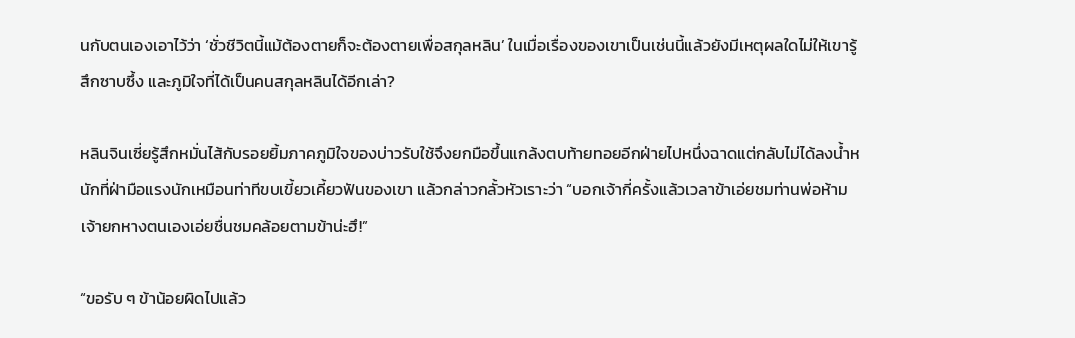นกับตนเองเอาไว้ว่า ‘ชั่วชีวิตนี้แม้ต้องตายก็จะต้องตายเพื่อสกุลหลิน’ ในเมื่อเรื่องของเขาเป็นเช่นนี้แล้วยังมีเหตุผลใดไม่ให้เขารู้สึกซาบซึ้ง และภูมิใจที่ได้เป็นคนสกุลหลินได้อีกเล่า?

หลินจินเซี่ยรู้สึกหมั่นไส้กับรอยยิ้มภาคภูมิใจของบ่าวรับใช้จึงยกมือขึ้นแกล้งตบท้ายทอยอีกฝ่ายไปหนึ่งฉาดแต่กลับไม่ได้ลงน้ำหนักที่ฝ่ามือแรงนักเหมือนท่าทีขบเขี้ยวเคี้ยวฟันของเขา แล้วกล่าวกลั้วหัวเราะว่า “บอกเจ้ากี่ครั้งแล้วเวลาข้าเอ่ยชมท่านพ่อห้ามเจ้ายกหางตนเองเอ่ยชื่นชมคล้อยตามข้าน่ะฮึ!”

“ขอรับ ๆ ข้าน้อยผิดไปแล้ว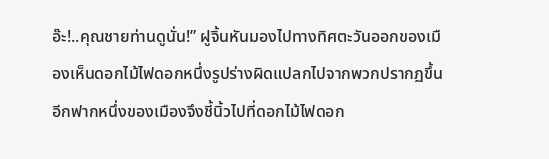อ๊ะ!..คุณชายท่านดูนั่น!” ฝูจิ้นหันมองไปทางทิศตะวันออกของเมืองเห็นดอกไม้ไฟดอกหนึ่งรูปร่างผิดแปลกไปจากพวกปรากฏขึ้นอีกฟากหนึ่งของเมืองจึงชี้นิ้วไปที่ดอกไม้ไฟดอก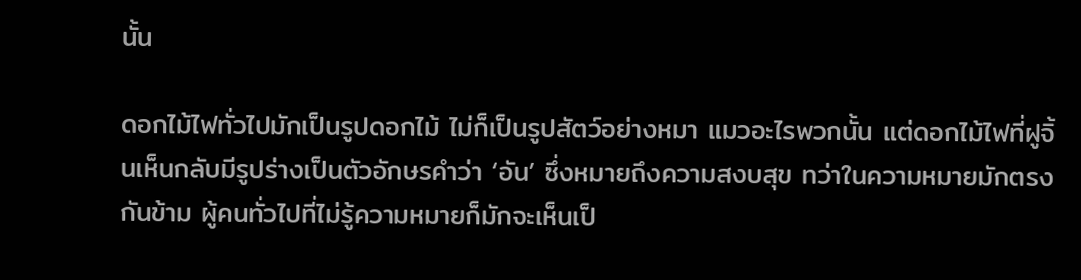นั้น

ดอกไม้ไฟทั่วไปมักเป็นรูปดอกไม้ ไม่ก็เป็นรูปสัตว์อย่างหมา แมวอะไรพวกนั้น แต่ดอกไม้ไฟที่ฝูจิ้นเห็นกลับมีรูปร่างเป็นตัวอักษรคำว่า ‘อัน’ ซึ่งหมายถึงความสงบสุข ทว่าในความหมายมักตรงกันข้าม ผู้คนทั่วไปที่ไม่รู้ความหมายก็มักจะเห็นเป็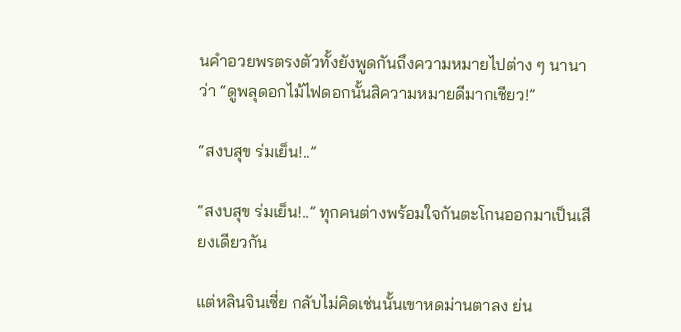นคำอวยพรตรงตัวทั้งยังพูดกันถึงความหมายไปต่าง ๆ นานาว่า “ดูพลุดอกไม้ไฟดอกนั้นสิความหมายดีมากเชียว!”

“สงบสุข ร่มเย็น!..”

“สงบสุข ร่มเย็น!..” ทุกคนต่างพร้อมใจกันตะโกนออกมาเป็นเสียงเดียวกัน

แต่หลินจินเซี่ย กลับไม่คิดเช่นนั้นเขาหดม่านตาลง ย่น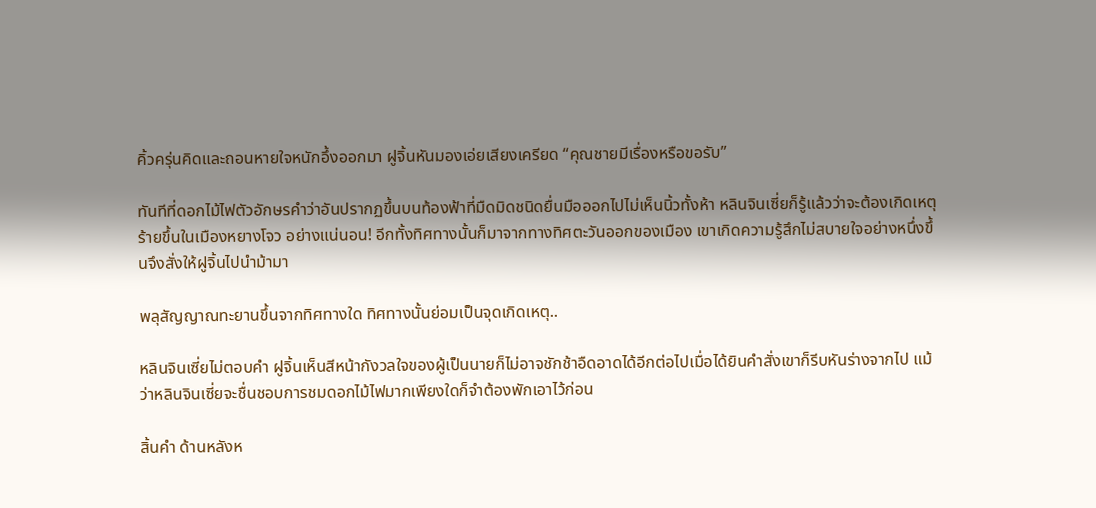คิ้วครุ่นคิดและถอนหายใจหนักอึ้งออกมา ฝูจิ้นหันมองเอ่ยเสียงเครียด “คุณชายมีเรื่องหรือขอรับ”

ทันทีที่ดอกไม้ไฟตัวอักษรคำว่าอันปรากฏขึ้นบนท้องฟ้าที่มืดมิดชนิดยื่นมือออกไปไม่เห็นนิ้วทั้งห้า หลินจินเซี่ยก็รู้แล้วว่าจะต้องเกิดเหตุร้ายขึ้นในเมืองหยางโจว อย่างแน่นอน! อีกทั้งทิศทางนั้นก็มาจากทางทิศตะวันออกของเมือง เขาเกิดความรู้สึกไม่สบายใจอย่างหนึ่งขึ้นจึงสั่งให้ฝูจิ้นไปนำม้ามา

พลุสัญญาณทะยานขึ้นจากทิศทางใด ทิศทางนั้นย่อมเป็นจุดเกิดเหตุ..

หลินจินเซี่ยไม่ตอบคำ ฝูจิ้นเห็นสีหน้ากังวลใจของผู้เป็นนายก็ไม่อาจชักช้าอืดอาดได้อีกต่อไปเมื่อได้ยินคำสั่งเขาก็รีบหันร่างจากไป แม้ว่าหลินจินเซี่ยจะชื่นชอบการชมดอกไม้ไฟมากเพียงใดก็จำต้องพักเอาไว้ก่อน

สิ้นคำ ด้านหลังห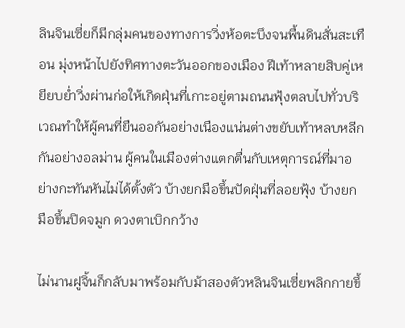ลินจินเซี่ยก็มีกลุ่มคนของทางการวิ่งห้อตะบึงจนพื้นดินสั่นสะเทือน มุ่งหน้าไปยังทิศทางตะวันออกของเมือง ฝีเท้าหลายสิบคู่เหยียบย่ำวิ่งผ่านก่อให้เกิดฝุ่นที่เกาะอยู่ตามถนนฟุ้งตลบไปทั่วบริเวณทำให้ผู้คนที่ยืนออกันอย่างเนืองแน่นต่างขยับเท้าหลบหลีกกันอย่างอลม่าน ผู้คนในเมืองต่างแตกตื่นกับเหตุการณ์ที่มาอย่างกะทันหันไม่ได้ตั้งตัว บ้างยกมือขึ้นปัดฝุ่นที่ลอยฟุ้ง บ้างยกมือขึ้นปิดจมูก ดวงตาเบิกกว้าง

ไม่นานฝูจิ้นก็กลับมาพร้อมกับม้าสองตัวหลินจินเซี่ยพลิกกายขึ้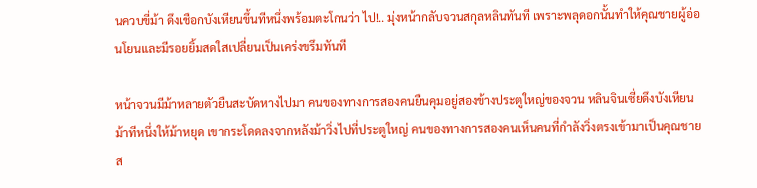นควบขี่ม้า ดึงเชือกบังเหียนขึ้นทีหนึ่งพร้อมตะโกนว่า ไป!.. มุ่งหน้ากลับจวนสกุลหลินทันที เพราะพลุดอกนั้นทำให้คุณชายผู้อ่อนโยนและมีรอยยิ้มสดใสเปลี่ยนเป็นเคร่งขรึมทันที

หน้าจวนมีม้าหลายตัวยืนสะบัดหางไปมา คนของทางการสองคนยืนคุมอยู่สองข้างประตูใหญ่ของจวน หลินจินเซี่ยดึงบังเหียนม้าทีหนึ่งให้ม้าหยุด เขากระโดดลงจากหลังม้าวิ่งไปที่ประตูใหญ่ คนของทางการสองคนเห็นคนที่กำลังวิ่งตรงเข้ามาเป็นคุณชายส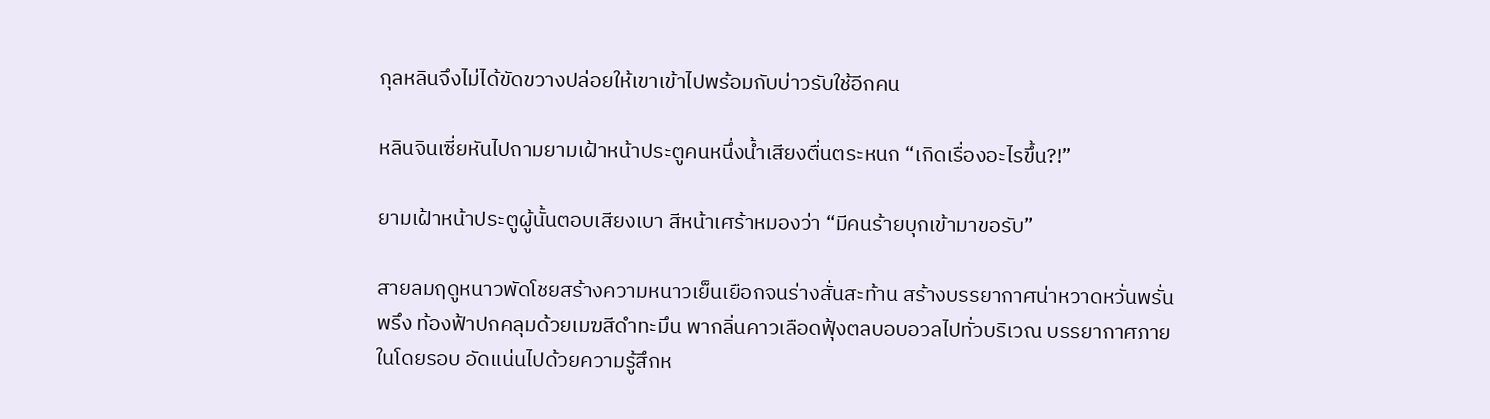กุลหลินจึงไม่ได้ขัดขวางปล่อยให้เขาเข้าไปพร้อมกับบ่าวรับใช้อีกคน

หลินจินเซี่ยหันไปถามยามเฝ้าหน้าประตูคนหนึ่งน้ำเสียงตื่นตระหนก “เกิดเรื่องอะไรขึ้น?!”

ยามเฝ้าหน้าประตูผู้นั้นตอบเสียงเบา สีหน้าเศร้าหมองว่า “มีคนร้ายบุกเข้ามาขอรับ”

สายลมฤดูหนาวพัดโชยสร้างความหนาวเย็นเยือกจนร่างสั่นสะท้าน สร้างบรรยากาศน่าหวาดหวั่นพรั่นพรึง ท้องฟ้าปกคลุมด้วยเมฆสีดำทะมึน พากลิ่นคาวเลือดฟุ้งตลบอบอวลไปทั่วบริเวณ บรรยากาศภายในโดยรอบ อัดแน่นไปด้วยความรู้สึกห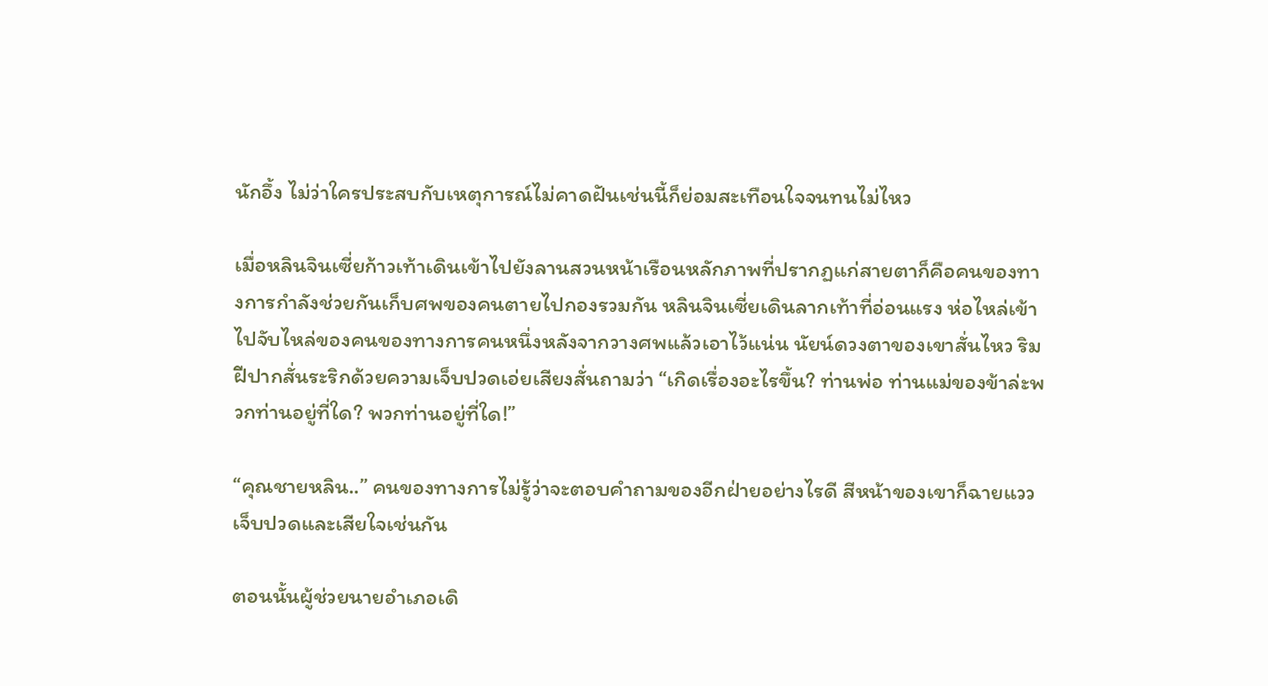นักอึ้ง ไม่ว่าใครประสบกับเหตุการณ์ไม่คาดฝันเช่นนี้ก็ย่อมสะเทือนใจจนทนไม่ไหว

เมื่อหลินจินเซี่ยก้าวเท้าเดินเข้าไปยังลานสวนหน้าเรือนหลักภาพที่ปรากฏแก่สายตาก็คือคนของทางการกำลังช่วยกันเก็บศพของคนตายไปกองรวมกัน หลินจินเซี่ยเดินลากเท้าที่อ่อนแรง ห่อไหล่เข้าไปจับไหล่ของคนของทางการคนหนึ่งหลังจากวางศพแล้วเอาไว้แน่น นัยน์ดวงตาของเขาสั่นไหว ริมฝีปากสั่นระริกด้วยความเจ็บปวดเอ่ยเสียงสั่นถามว่า “เกิดเรื่องอะไรขึ้น? ท่านพ่อ ท่านแม่ของข้าล่ะพวกท่านอยู่ที่ใด? พวกท่านอยู่ที่ใด!”

“คุณชายหลิน..” คนของทางการไม่รู้ว่าจะตอบคำถามของอีกฝ่ายอย่างไรดี สีหน้าของเขาก็ฉายแววเจ็บปวดและเสียใจเช่นกัน

ตอนนั้นผู้ช่วยนายอำเภอเดิ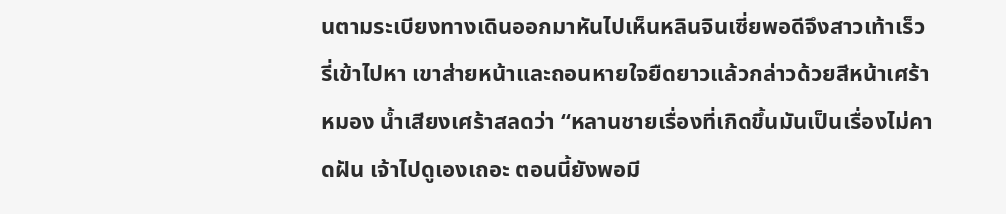นตามระเบียงทางเดินออกมาหันไปเห็นหลินจินเซี่ยพอดีจึงสาวเท้าเร็วรี่เข้าไปหา เขาส่ายหน้าและถอนหายใจยืดยาวแล้วกล่าวด้วยสีหน้าเศร้าหมอง น้ำเสียงเศร้าสลดว่า “หลานชายเรื่องที่เกิดขึ้นมันเป็นเรื่องไม่คาดฝัน เจ้าไปดูเองเถอะ ตอนนี้ยังพอมี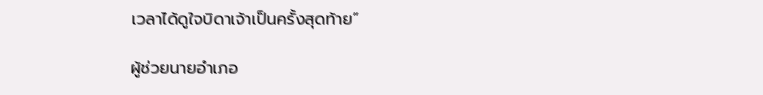เวลาได้ดูใจบิดาเจ้าเป็นครั้งสุดท้าย”

ผู้ช่วยนายอำเภอ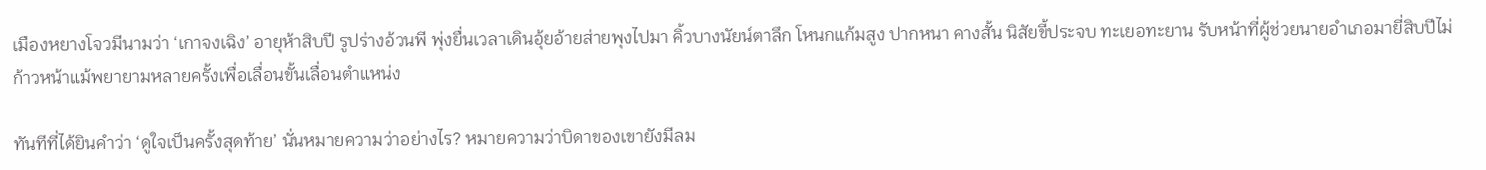เมืองหยางโจวมีนามว่า ‘เกาจงเฉิง’ อายุห้าสิบปี รูปร่างอ้วนพี พุ่งยื่นเวลาเดินอุ้ยอ้ายส่ายพุงไปมา คิ้วบางนัยน์ตาลึก โหนกแก้มสูง ปากหนา คางสั้น นิสัยขี้ประจบ ทะเยอทะยาน รับหน้าที่ผู้ช่วยนายอำเภอมายี่สิบปีไม่ก้าวหน้าแม้พยายามหลายครั้งเพื่อเลื่อนขั้นเลื่อนตำแหน่ง

ทันทีที่ได้ยินคำว่า ‘ดูใจเป็นครั้งสุดท้าย’ นั่นหมายความว่าอย่างไร? หมายความว่าบิดาของเขายังมีลม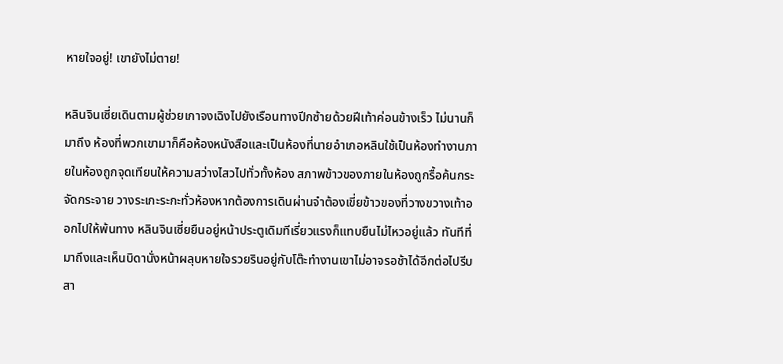หายใจอยู่! เขายังไม่ตาย!

หลินจินเซี่ยเดินตามผู้ช่วยเกาจงเฉิงไปยังเรือนทางปีกซ้ายด้วยฝีเท้าค่อนข้างเร็ว ไม่นานก็มาถึง ห้องที่พวกเขามาก็คือห้องหนังสือและเป็นห้องที่นายอำเภอหลินใช้เป็นห้องทำงานภายในห้องถูกจุดเทียนให้ความสว่างไสวไปทั่วทั้งห้อง สภาพข้าวของภายในห้องถูกรื้อค้นกระจัดกระจาย วางระเกะระกะทั่วห้องหากต้องการเดินผ่านจำต้องเขี่ยข้าวของที่วางขวางเท้าออกไปให้พ้นทาง หลินจินเซี่ยยืนอยู่หน้าประตูเดิมทีเรี่ยวแรงก็แทบยืนไม่ไหวอยู่แล้ว ทันทีที่มาถึงและเห็นบิดานั่งหน้าผลุบหายใจรวยรินอยู่กับโต๊ะทำงานเขาไม่อาจรอช้าได้อีกต่อไปรีบสา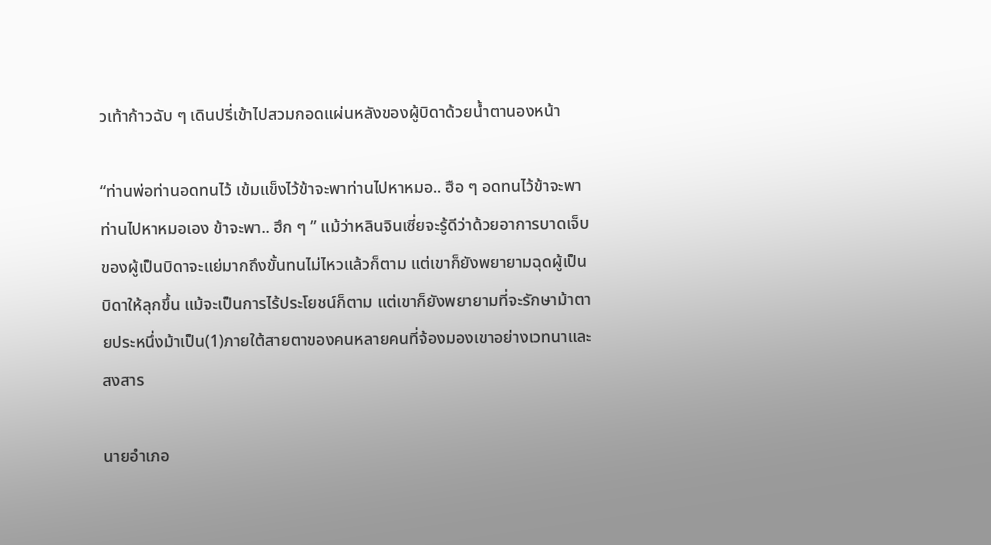วเท้าก้าวฉับ ๆ เดินปรี่เข้าไปสวมกอดแผ่นหลังของผู้บิดาด้วยน้ำตานองหน้า

“ท่านพ่อท่านอดทนไว้ เข้มแข็งไว้ข้าจะพาท่านไปหาหมอ.. ฮือ ๆ อดทนไว้ข้าจะพาท่านไปหาหมอเอง ข้าจะพา.. ฮึก ๆ ” แม้ว่าหลินจินเซี่ยจะรู้ดีว่าด้วยอาการบาดเจ็บของผู้เป็นบิดาจะแย่มากถึงขั้นทนไม่ไหวแล้วก็ตาม แต่เขาก็ยังพยายามฉุดผู้เป็นบิดาให้ลุกขึ้น แม้จะเป็นการไร้ประโยชน์ก็ตาม แต่เขาก็ยังพยายามที่จะรักษาม้าตายประหนึ่งม้าเป็น(1)ภายใต้สายตาของคนหลายคนที่จ้องมองเขาอย่างเวทนาและสงสาร

นายอำเภอ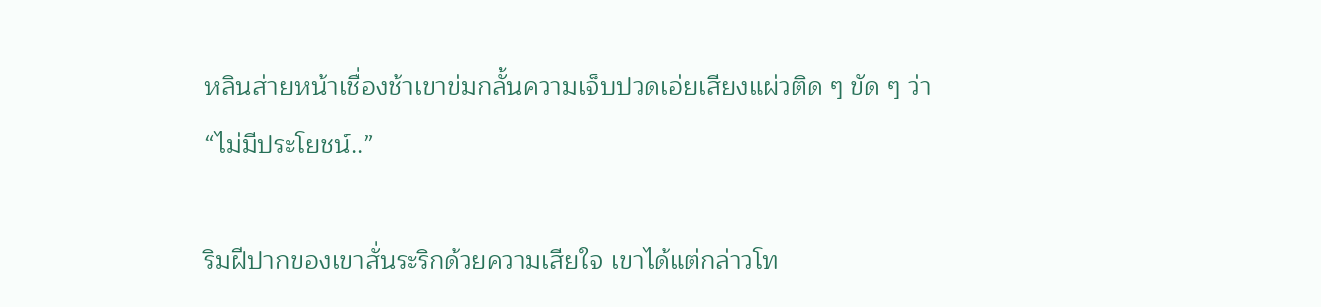หลินส่ายหน้าเชื่องช้าเขาข่มกลั้นความเจ็บปวดเอ่ยเสียงแผ่วติด ๆ ขัด ๆ ว่า “ไม่มีประโยชน์..”

ริมฝีปากของเขาสั่นระริกด้วยความเสียใจ เขาได้แต่กล่าวโท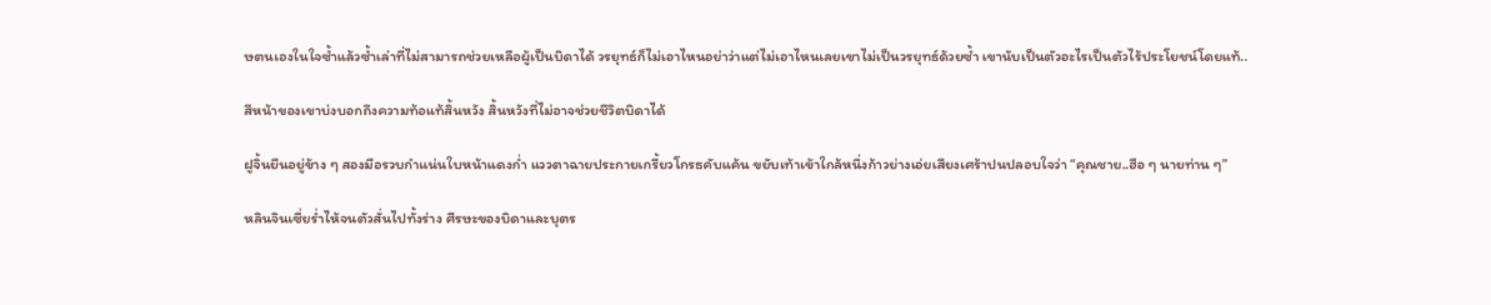ษตนเองในใจซ้ำแล้วซ้ำเล่าที่ไม่สามารถช่วยเหลือผู้เป็นบิดาได้ วรยุทธ์ก็ไม่เอาไหนอย่าว่าแต่ไม่เอาไหนเลยเขาไม่เป็นวรยุทธ์ด้วยซ้ำ เขานับเป็นตัวอะไรเป็นตัวไร้ประโยชน์โดยแท้..

สีหน้าของเขาบ่งบอกถึงความท้อแท้สิ้นหวัง สิ้นหวังที่ไม่อาจช่วยชีวิตบิดาได้

ฝูจิ้นยืนอยู่ข้าง ๆ สองมือรวบกำแน่นใบหน้าแดงก่ำ แววตาฉายประกายเกรี้ยวโกรธคับแค้น ขยับเท้าเข้าใกล้หนึ่งก้าวย่างเอ่ยเสียงเศร้าปนปลอบใจว่า “คุณชาย..ฮือ ๆ นายท่าน ๆ”

หลินจินเซี่ยร่ำไห้จนตัวสั่นไปทั้งร่าง ศีรษะของบิดาและบุตร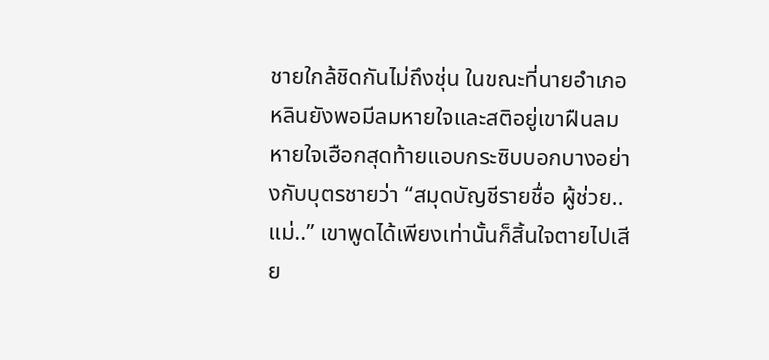ชายใกล้ชิดกันไม่ถึงชุ่น ในขณะที่นายอำเภอหลินยังพอมีลมหายใจและสติอยู่เขาฝืนลมหายใจเฮือกสุดท้ายแอบกระซิบบอกบางอย่างกับบุตรชายว่า “สมุดบัญชีรายชื่อ ผู้ช่วย.. แม่..” เขาพูดได้เพียงเท่านั้นก็สิ้นใจตายไปเสีย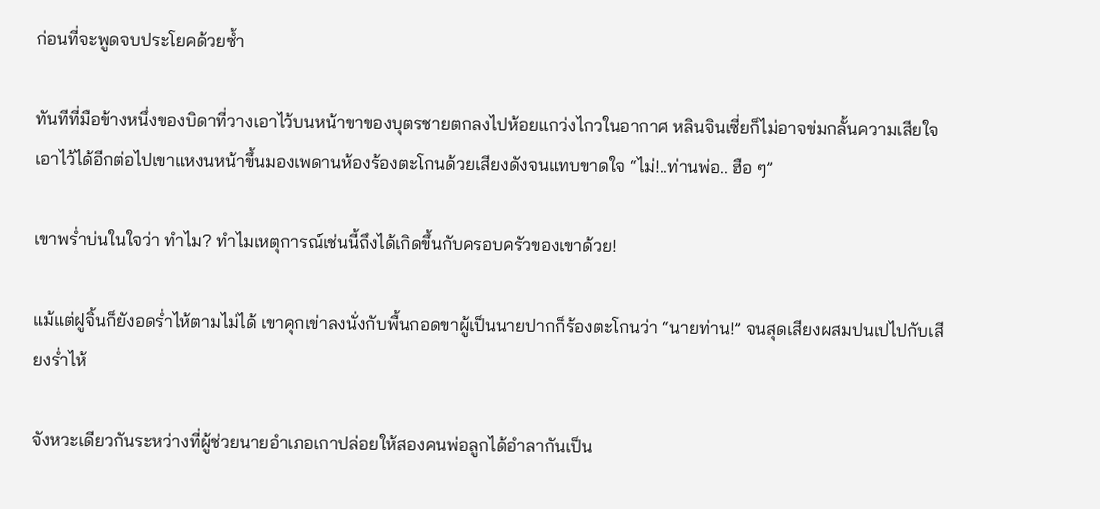ก่อนที่จะพูดจบประโยคด้วยซ้ำ

ทันทีที่มือข้างหนึ่งของบิดาที่วางเอาไว้บนหน้าขาของบุตรชายตกลงไปห้อยแกว่งไกวในอากาศ หลินจินเซี่ยก็ไม่อาจข่มกลั้นความเสียใจเอาไว้ได้อีกต่อไปเขาแหงนหน้าขึ้นมองเพดานห้องร้องตะโกนด้วยเสียงดังจนแทบขาดใจ “ไม่!..ท่านพ่อ.. ฮือ ๆ”

เขาพร่ำบ่นในใจว่า ทำไม? ทำไมเหตุการณ์เช่นนี้ถึงได้เกิดขึ้นกับครอบครัวของเขาด้วย!

แม้แต่ฝูจิ้นก็ยังอดร่ำไห้ตามไม่ได้ เขาคุกเข่าลงนั่งกับพื้นกอดขาผู้เป็นนายปากก็ร้องตะโกนว่า “นายท่าน!” จนสุดเสียงผสมปนเปไปกับเสียงร่ำไห้

จังหวะเดียวกันระหว่างที่ผู้ช่วยนายอำเภอเกาปล่อยให้สองคนพ่อลูกได้อำลากันเป็น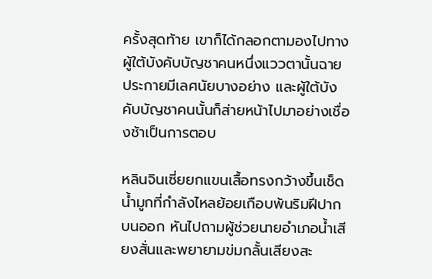ครั้งสุดท้าย เขาก็ได้กลอกตามองไปทางผู้ใต้บังคับบัญชาคนหนึ่งแววตานั้นฉายประกายมีเลศนัยบางอย่าง และผู้ใต้บังคับบัญชาคนนั้นก็ส่ายหน้าไปมาอย่างเชื่องช้าเป็นการตอบ

หลินจินเซี่ยยกแขนเสื้อทรงกว้างขึ้นเช็ดน้ำมูกที่กำลังไหลย้อยเกือบพ้นริมฝีปากบนออก หันไปถามผู้ช่วยนายอำเภอน้ำเสียงสั่นและพยายามข่มกลั้นเสียงสะ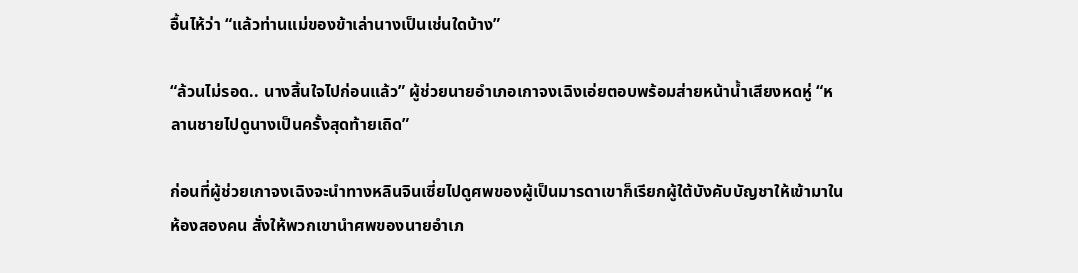อื้นไห้ว่า “แล้วท่านแม่ของข้าเล่านางเป็นเช่นใดบ้าง”

“ล้วนไม่รอด.. นางสิ้นใจไปก่อนแล้ว” ผู้ช่วยนายอำเภอเกาจงเฉิงเอ่ยตอบพร้อมส่ายหน้าน้ำเสียงหดหู่ “หลานชายไปดูนางเป็นครั้งสุดท้ายเถิด”

ก่อนที่ผู้ช่วยเกาจงเฉิงจะนำทางหลินจินเซี่ยไปดูศพของผู้เป็นมารดาเขาก็เรียกผู้ใต้บังคับบัญชาให้เข้ามาในห้องสองคน สั่งให้พวกเขานำศพของนายอำเภ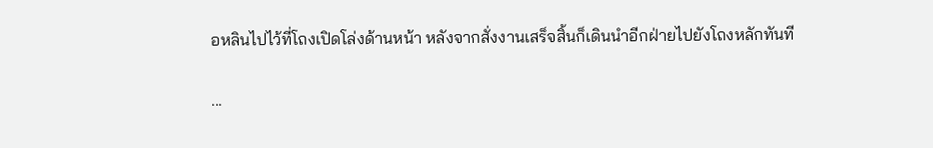อหลินไปไว้ที่โถงเปิดโล่งด้านหน้า หลังจากสั่งงานเสร็จสิ้นก็เดินนำอีกฝ่ายไปยังโถงหลักทันที

...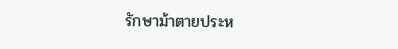รักษาม้าตายประห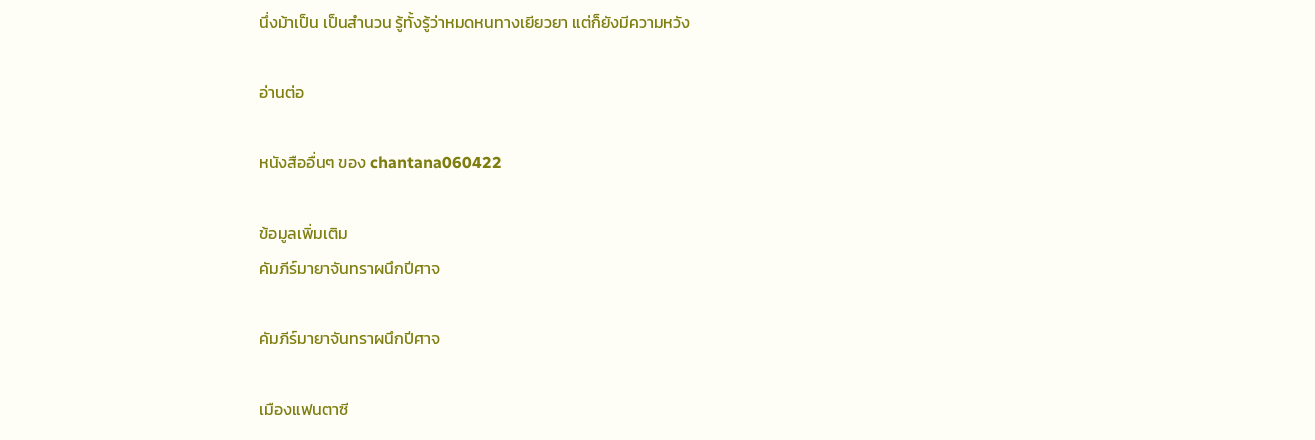นึ่งม้าเป็น เป็นสำนวน รู้ทั้งรู้ว่าหมดหนทางเยียวยา แต่ก็ยังมีความหวัง

อ่านต่อ

หนังสืออื่นๆ ของ chantana060422

ข้อมูลเพิ่มเติม
คัมภีร์มายาจันทราผนึกปีศาจ

คัมภีร์มายาจันทราผนึกปีศาจ

เมืองแฟนตาซี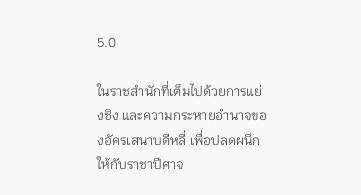5.0

ในราชสำนักที่เต็มไปด้วยการแย่งชิง และความกระหายอำนาจของอัครเสนาบดีหลี่ เพื่อปลดผนึกให้กับราชาปีศาจ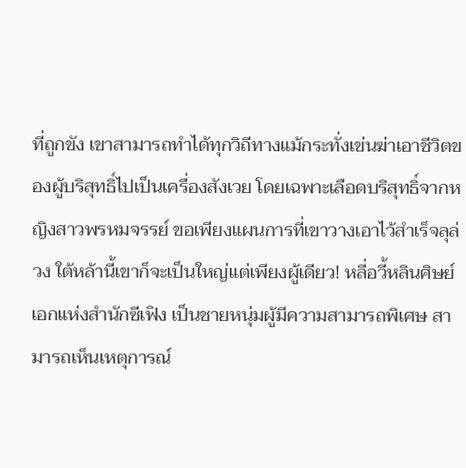ที่ถูกขัง เขาสามารถทำได้ทุกวิถีทางแม้กระทั่งเข่นฆ่าเอาชีวิตของผู้บริสุทธิ์ไปเป็นเครื่องสังเวย โดยเฉพาะเลือดบริสุทธิ์จากหญิงสาวพรหมจรรย์ ขอเพียงแผนการที่เขาวางเอาไว้สำเร็จลุล่วง ใต้หล้านี้เขาก็จะเป็นใหญ่แต่เพียงผู้เดียว! หลี่อวี้หลินศิษย์เอกแห่งสำนักซีเฟิง เป็นชายหนุ่มผู้มีความสามารถพิเศษ สามารถเห็นเหตุการณ์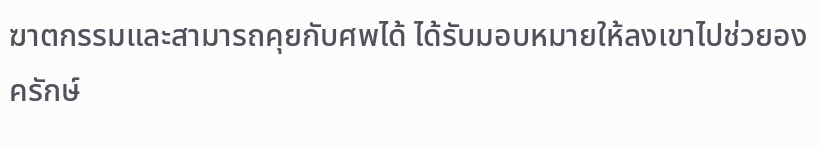ฆาตกรรมและสามารถคุยกับศพได้ ได้รับมอบหมายให้ลงเขาไปช่วยองครักษ์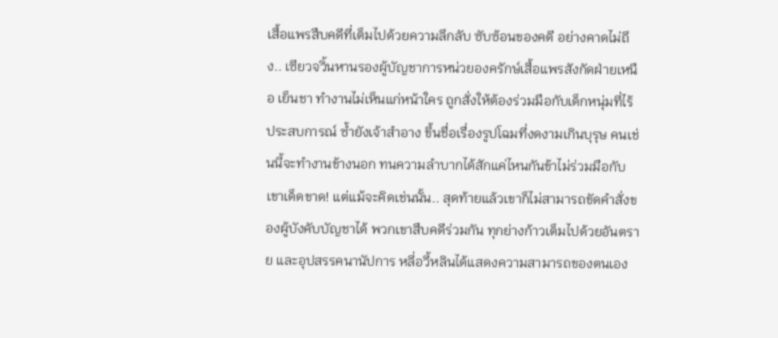เสื้อแพรสืบคดีที่เต็มไปด้วยความลึกลับ ซับซ้อนของคดี อย่างคาดไม่ถึง.. เซียวจวิ้นหานรองผู้บัญชาการหน่วยองครักษ์เสื้อแพรสังกัดฝ่ายเหนือ เย็นชา ทำงานไม่เห็นแก่หน้าใคร ถูกสั่งให้ต้องร่วมมือกับเด็กหนุ่มที่ไร้ประสบการณ์ ซ้ำยังเจ้าสำอาง ขึ้นชื่อเรื่องรูปโฉมที่งดงามเกินบุรุษ คนเช่นนี้จะทำงานข้างนอก ทนความลำบากได้สักแค่ไหนกันข้าไม่ร่วมมือกับเขาเด็ดขาด! แต่แม้จะคิดเช่นนั้น.. สุดท้ายแล้วเขาก็ไม่สามารถขัดคำสั่งของผู้บังคับบัญชาได้ พวกเขาสืบคดีร่วมกัน ทุกย่างก้าวเต็มไปด้วยอันตราย และอุปสรรคนานัปการ หลี่อวี้หลินได้แสดงความสามารถของตนเอง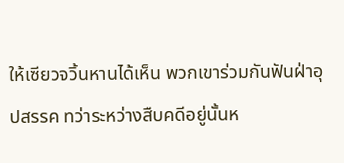ให้เซียวจวิ้นหานได้เห็น พวกเขาร่วมกันฟันฝ่าอุปสรรค ทว่าระหว่างสืบคดีอยู่นั้นห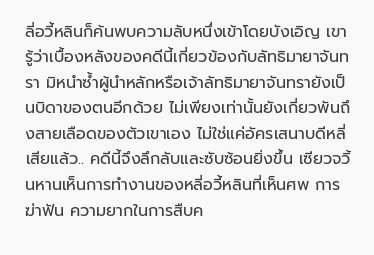ลี่อวี้หลินก็ค้นพบความลับหนึ่งเข้าโดยบังเอิญ เขารู้ว่าเบื้องหลังของคดีนี้เกี่ยวข้องกับลัทธิมายาจันทรา มิหนำซ้ำผู้นำหลักหรือเจ้าลัทธิมายาจันทรายังเป็นบิดาของตนอีกด้วย ไม่เพียงเท่านั้นยังเกี่ยวพันถึงสายเลือดของตัวเขาเอง ไม่ใช่แค่อัครเสนาบดีหลี่เสียแล้ว.. คดีนี้จึงลึกลับและซับซ้อนยิ่งขึ้น เซียวจวิ้นหานเห็นการทำงานของหลี่อวี้หลินที่เห็นศพ การฆ่าฟัน ความยากในการสืบค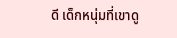ดี เด็กหนุ่มที่เขาดู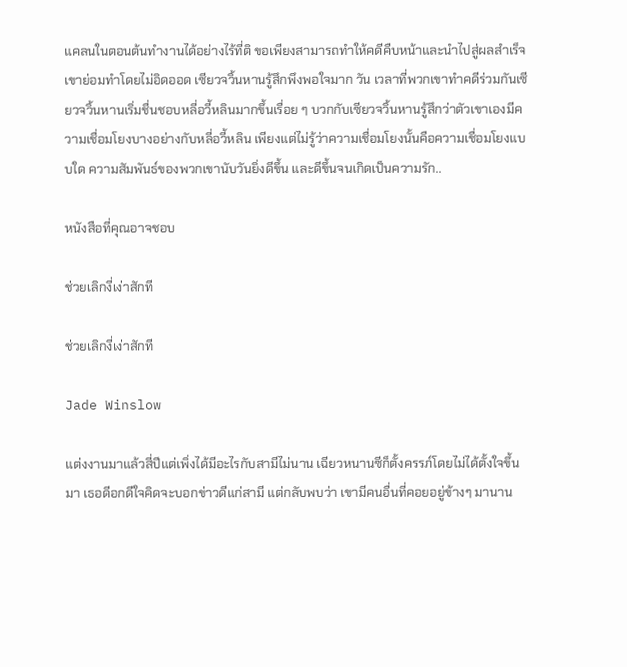แคลนในตอนต้นทำงานได้อย่างไร้ที่ติ ขอเพียงสามารถทำให้คดีคืบหน้าและนำไปสู่ผลสำเร็จเขาย่อมทำโดยไม่อิดออด เซียวจวิ้นหานรู้สึกพึงพอใจมาก วัน เวลาที่พวกเขาทำคดีร่วมกันเซียวจวิ้นหานเริ่มชื่นชอบหลี่อวี้หลินมากขึ้นเรื่อย ๆ บวกกับเซียวจวิ้นหานรู้สึกว่าตัวเขาเองมีความเชื่อมโยงบางอย่างกับหลี่อวี้หลิน เพียงแต่ไม่รู้ว่าความเชื่อมโยงนั้นคือความเชื่อมโยงแบบใด ความสัมพันธ์ของพวกเขานับวันยิ่งดีขึ้น และดีขึ้นจนเกิดเป็นความรัก..

หนังสือที่คุณอาจชอบ

ช่วยเลิกงี่เง่าสักที

ช่วยเลิกงี่เง่าสักที

Jade Winslow

แต่งงานมาแล้วสี่ปีแต่เพิ่งได้มีอะไรกับสามีไม่นาน เฉียวหนานซีก็ตั้งครรภ์โดยไม่ได้ตั้งใจขึ้นมา เธอดีอกดีใจคิดจะบอกข่าวดีแก่สามี แต่กลับพบว่า เขามีคนอื่นที่คอยอยู่ข้างๆ มานาน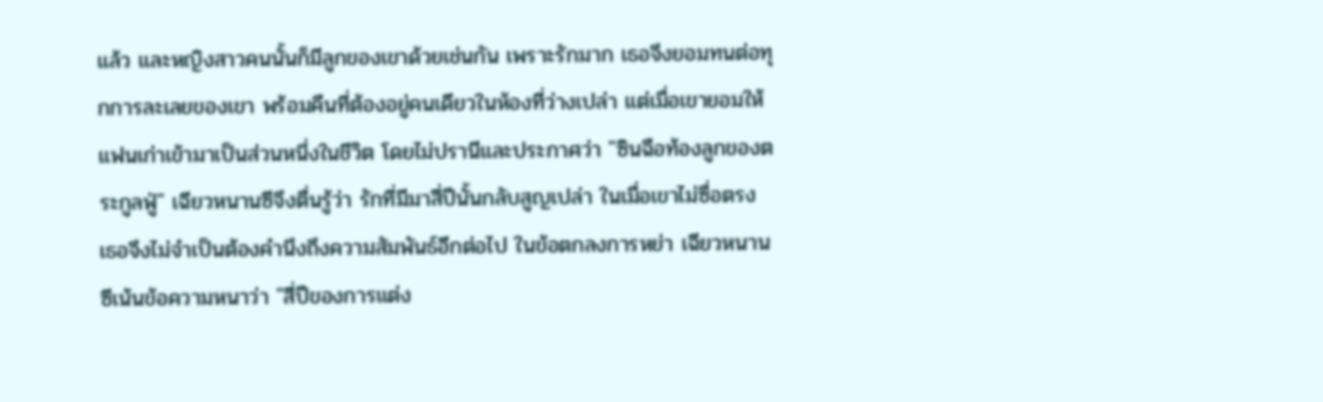แล้ว และหญิงสาวคนนั้นก็มีลูกของเขาด้วยเช่นกัน เพราะรักมาก เธอจึงยอมทนต่อทุกการละเลยของเขา พร้อมคืนที่ต้องอยู่คนเดียวในห้องที่ว่างเปล่า แต่เมื่อเขายอมให้แฟนเก่าเข้ามาเป็นส่วนหนึ่งในชีวิต โดยไม่ปรานีและประกาศว่า "ซินฉือท้องลูกของตระกูลฟู่" เฉียวหนานซีจึงตื่นรู้ว่า รักที่มีมาสี่ปีนั้นกลับสูญเปล่า ในเมื่อเขาไม่ซื่อตรง เธอจึงไม่จำเป็นต้องคำนึงถึงความสัมพันธ์อีกต่อไป ในข้อตกลงการหย่า เฉียวหนานซีเน้นข้อความหนาว่า "สี่ปีของการแต่ง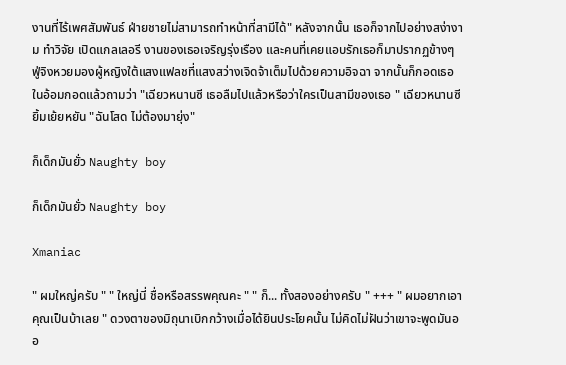งานที่ไร้เพศสัมพันธ์ ฝ่ายชายไม่สามารถทำหน้าที่สามีได้" หลังจากนั้น เธอก็จากไปอย่างสง่างาม ทำวิจัย เปิดแกลเลอรี งานของเธอเจริญรุ่งเรือง และคนที่เคยแอบรักเธอก็มาปรากฏข้างๆ ฟู่จิงหวยมองผู้หญิงใต้แสงแฟลชที่แสงสว่างเจิดจ้าเต็มไปด้วยความอิจฉา จากนั้นก็กอดเธอในอ้อมกอดแล้วถามว่า "เฉียวหนานซี เธอลืมไปแล้วหรือว่าใครเป็นสามีของเธอ " เฉียวหนานซียิ้มเย้ยหยัน "ฉันโสด ไม่ต้องมายุ่ง"

ก็เด็กมันยั่ว Naughty boy

ก็เด็กมันยั่ว Naughty boy

Xmaniac

" ผมใหญ่ครับ " " ใหญ่นี่ ชื่อหรือสรรพคุณคะ " " ก็... ทั้งสองอย่างครับ " +++ " ผมอยากเอาคุณเป็นบ้าเลย " ดวงตาของมิถุนาเบิกกว้างเมื่อได้ยินประโยคนั้น ไม่คิดไม่ฝันว่าเขาจะพูดมันออ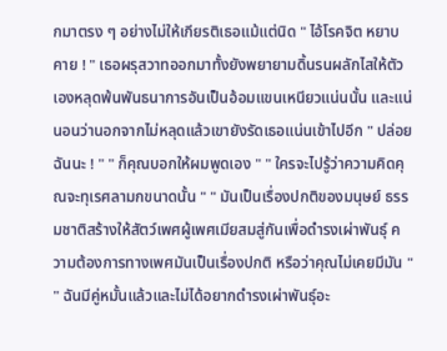กมาตรง ๆ อย่างไม่ให้เกียรติเธอแม้แต่นิด " ไอ้โรคจิต หยาบคาย ! " เธอผรุสวาทออกมาทั้งยังพยายามดิ้นรนผลักไสให้ตัวเองหลุดพ้นพันธนาการอันเป็นอ้อมแขนเหนียวแน่นนั้น และแน่นอนว่านอกจากไม่หลุดแล้วเขายังรัดเธอแน่นเข้าไปอีก " ปล่อยฉันนะ ! " " ก็คุณบอกให้ผมพูดเอง " " ใครจะไปรู้ว่าความคิดคุณจะทุเรศลามกขนาดนั้น " " มันเป็นเรื่องปกติของมนุษย์ ธรรมชาติสร้างให้สัตว์เพศผู้เพศเมียสมสู่กันเพื่อดำรงเผ่าพันธุ์ ความต้องการทางเพศมันเป็นเรื่องปกติ หรือว่าคุณไม่เคยมีมัน " " ฉันมีคู่หมั้นแล้วและไม่ได้อยากดำรงเผ่าพันธุ์อะ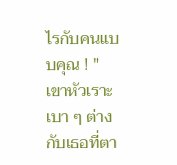ไรกับคนแบบคุณ ! " เขาหัวเราะเบา ๆ ต่างกับเธอที่ตา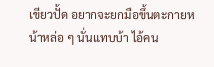เขียวปั้ด อยากจะยกมือขึ้นตะกายหน้าหล่อ ๆ นั่นแทบบ้า ไอ้คน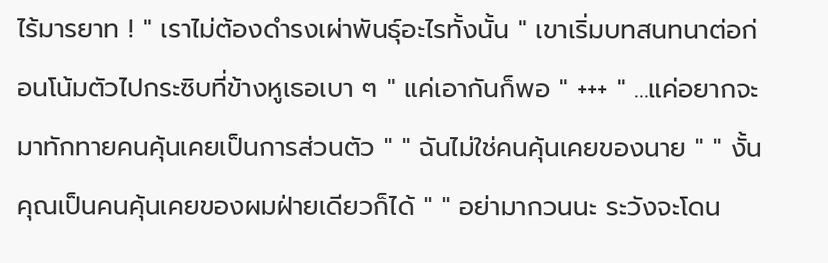ไร้มารยาท ! " เราไม่ต้องดำรงเผ่าพันธุ์อะไรทั้งนั้น " เขาเริ่มบทสนทนาต่อก่อนโน้มตัวไปกระซิบที่ข้างหูเธอเบา ๆ " แค่เอากันก็พอ " +++ " ...แค่อยากจะมาทักทายคนคุ้นเคยเป็นการส่วนตัว " " ฉันไม่ใช่คนคุ้นเคยของนาย " " งั้นคุณเป็นคนคุ้นเคยของผมฝ่ายเดียวก็ได้ " " อย่ามากวนนะ ระวังจะโดน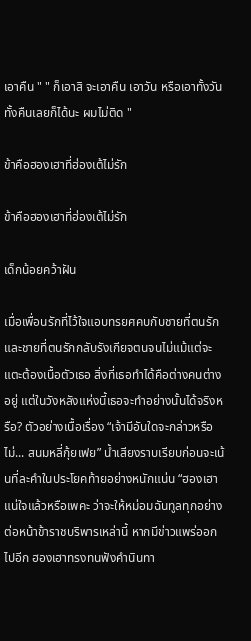เอาคืน " " ก็เอาสิ จะเอาคืน เอาวัน หรือเอาทั้งวันทั้งคืนเลยก็ได้นะ ผมไม่ติด "

ข้าคือฮองเฮาที่ฮ่องเต้ไม่รัก

ข้าคือฮองเฮาที่ฮ่องเต้ไม่รัก

เด็กน้อยคว้าฝัน

เมื่อเพื่อนรักที่ไว้ใจแอบทรยศคบกับชายที่ตนรัก และชายที่ตนรักกลับรังเกียจตนจนไม่แม้แต่จะแตะต้องเนื้อตัวเธอ สิ่งที่เธอทำได้คือต่างคนต่างอยู่ แต่ในวังหลังแห่งนี้เธอจะทำอย่างนั้นได้จริงหรือ? ตัวอย่างเนื้อเรื่อง “เจ้ามีอันใดจะกล่าวหรือไม่... สนมหลี่กุ้ยเฟย” น้ำเสียงราบเรียบก่อนจะเน้นที่ละคำในประโยคท้ายอย่างหนักแน่น “ฮองเฮาแน่ใจแล้วหรือเพคะ ว่าจะให้หม่อมฉันทูลทุกอย่างต่อหน้าข้าราชบริพารเหล่านี้ หากมีข่าวแพร่ออกไปอีก ฮองเฮาทรงทนฟังคำนินทา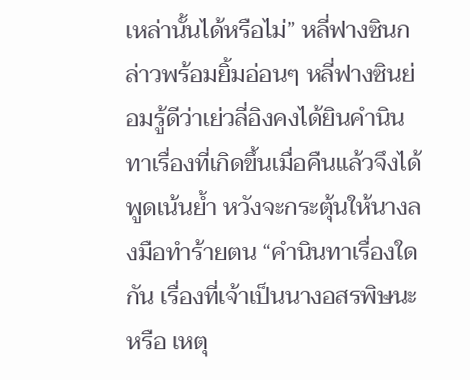เหล่านั้นได้หรือไม่” หลี่ฟางซินกล่าวพร้อมยิ้มอ่อนๆ หลี่ฟางซินย่อมรู้ดีว่าเย่วลี่อิงคงได้ยินคำนินทาเรื่องที่เกิดขึ้นเมื่อคืนแล้วจึงได้พูดเน้นย้ำ หวังจะกระตุ้นให้นางลงมือทำร้ายตน “คำนินทาเรื่องใดกัน เรื่องที่เจ้าเป็นนางอสรพิษนะหรือ เหตุ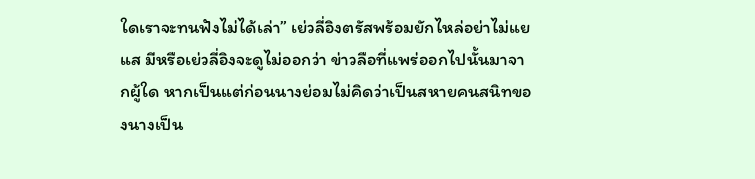ใดเราจะทนฟังไม่ได้เล่า” เย่วลี่อิงตรัสพร้อมยักไหล่อย่าไม่แยแส มีหรือเย่วลี่อิงจะดูไม่ออกว่า ข่าวลือที่แพร่ออกไปนั้นมาจากผู้ใด หากเป็นแต่ก่อนนางย่อมไม่คิดว่าเป็นสหายคนสนิทของนางเป็น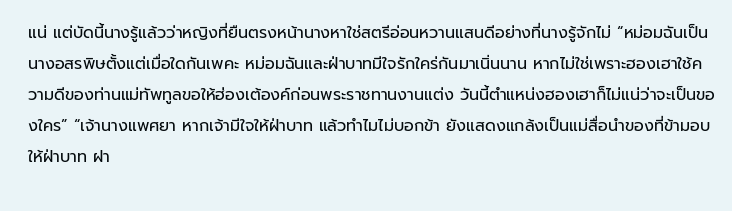แน่ แต่บัดนี้นางรู้แล้วว่าหญิงที่ยืนตรงหน้านางหาใช่สตรีอ่อนหวานแสนดีอย่างที่นางรู้จักไม่ “หม่อมฉันเป็นนางอสรพิษตั้งแต่เมื่อใดกันเพคะ หม่อมฉันและฝ่าบาทมีใจรักใคร่กันมาเนิ่นนาน หากไม่ใช่เพราะฮองเฮาใช้ความดีของท่านแม่ทัพทูลขอให้ฮ่องเต้องค์ก่อนพระราชทานงานแต่ง วันนี้ตำแหน่งฮองเฮาก็ไม่แน่ว่าจะเป็นของใคร” “เจ้านางแพศยา หากเจ้ามีใจให้ฝ่าบาท แล้วทำไมไม่บอกข้า ยังแสดงแกล้งเป็นแม่สื่อนำของที่ข้ามอบให้ฝ่าบาท ฝา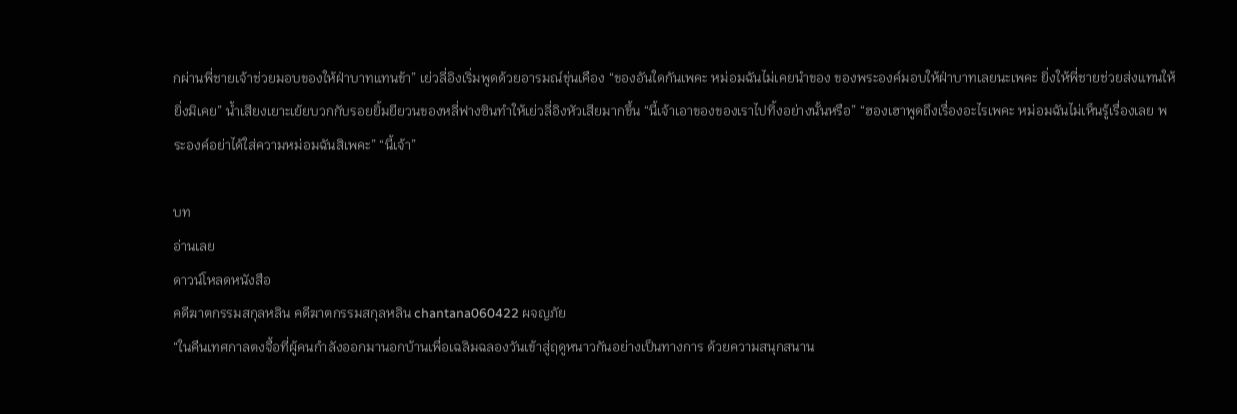กผ่านพี่ชายเจ้าช่วยมอบของให้ฝ่าบาทแทนข้า” เย่วลี่อิงเริ่มพูดด้วยอารมณ์ขุ่นเคือง “ของอันใดกันเพคะ หม่อมฉันไม่เคยนำของ ของพระองค์มอบให้ฝ่าบาทเลยนะเพคะ ยิ่งให้พี่ชายช่วยส่งแทนให้ยิ่งมิเคย” น้ำเสียงเยาะเย้ยบวกกับรอยยิ้มยียวนของหลี่ฟางซินทำให้เย่วลี่อิงหัวเสียมากขึ้น “นี้เจ้าเอาของของเราไปทิ้งอย่างนั้นหรือ” “ฮองเฮาพูดถึงเรื่องอะไรเพคะ หม่อมฉันไม่เห็นรู้เรื่องเลย พระองค์อย่าได้ใส่ความหม่อมฉันสิเพคะ” “นี้เจ้า”

บท
อ่านเลย
ดาวน์โหลดหนังสือ
คดีฆาตกรรมสกุลหลิน คดีฆาตกรรมสกุลหลิน chantana060422 ผจญภัย
“ในคืนเทศกาลตงจื้อที่ผู้คนกำลังออกมานอกบ้านเพื่อเฉลิมฉลองวันเข้าสู่ฤดูหนาวกันอย่างเป็นทางการ ด้วยความสนุกสนาน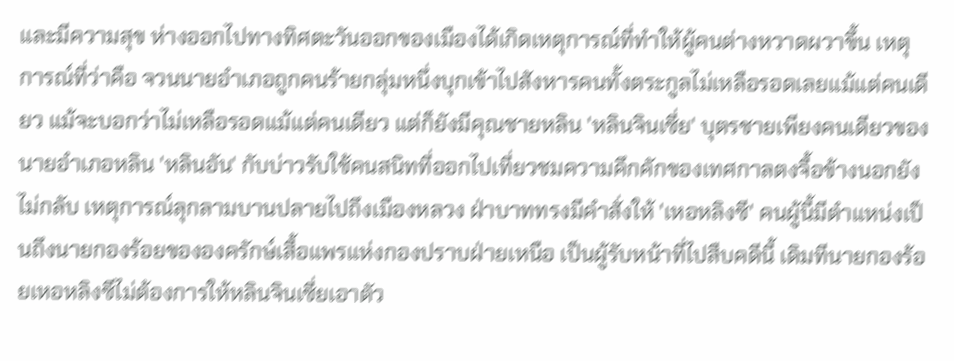และมีความสุข ห่างออกไปทางทิศตะวันออกของเมืองได้เกิดเหตุการณ์ที่ทำให้ผู้คนต่างหวาดผวาขึ้น เหตุการณ์ที่ว่าคือ จวนนายอำเภอถูกคนร้ายกลุ่มหนึ่งบุกเข้าไปสังหารคนทั้งตระกูลไม่เหลือรอดเลยแม้แต่คนเดียว แม้จะบอกว่าไม่เหลือรอดแม้แต่คนเดียว แต่ก็ยังมีคุณชายหลิน 'หลินจินเซี่ย' บุตรชายเพียงคนเดียวของนายอำเภอหลิน 'หลินอัน' กับบ่าวรับใช้คนสนิทที่ออกไปเที่ยวชมความคึกคักของเทศกาลตงจื้อข้างนอกยังไม่กลับ เหตุการณ์ลุกลามบานปลายไปถึงเมืองหลวง ฝ่าบาททรงมีคำสั่งให้ 'เหอหลิงซี' คนผู้นี้มีตำแหน่งเป็นถึงนายกองร้อยขององครักษ์เสื้อแพรแห่งกองปราบฝ่ายเหนือ เป็นผู้รับหน้าที่ไปสืบคดีนี้ เดิมทีนายกองร้อยเหอหลิงซีไม่ต้องการให้หลินจินเซี่ยเอาตัว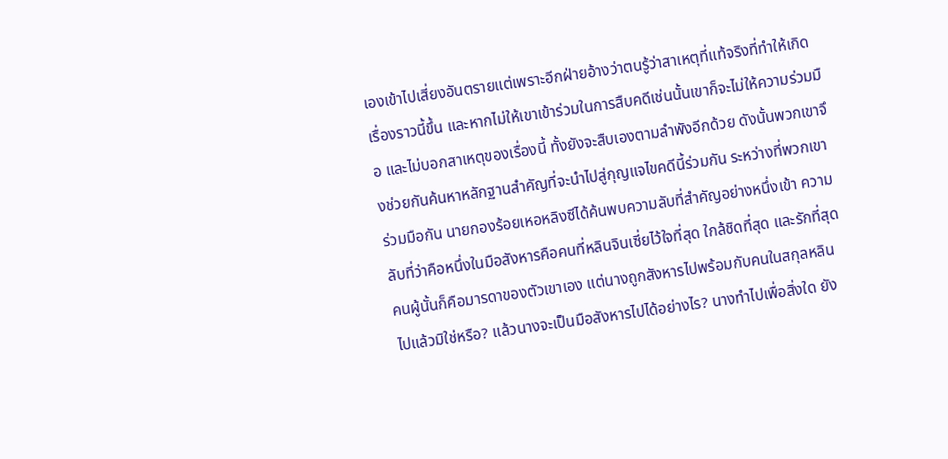เองเข้าไปเสี่ยงอันตรายแต่เพราะอีกฝ่ายอ้างว่าตนรู้ว่าสาเหตุที่แท้จริงที่ทำให้เกิดเรื่องราวนี้ขึ้น และหากไม่ให้เขาเข้าร่วมในการสืบคดีเช่นนั้นเขาก็จะไม่ให้ความร่วมมือ และไม่บอกสาเหตุของเรื่องนี้ ทั้งยังจะสืบเองตามลำพังอีกด้วย ดังนั้นพวกเขาจึงช่วยกันค้นหาหลักฐานสำคัญที่จะนำไปสู่กุญแจไขคดีนี้ร่วมกัน ระหว่างที่พวกเขาร่วมมือกัน นายกองร้อยเหอหลิงซีได้ค้นพบความลับที่สำคัญอย่างหนึ่งเข้า ความลับที่ว่าคือหนึ่งในมือสังหารคือคนที่หลินจินเซี่ยไว้ใจที่สุด ใกล้ชิดที่สุด และรักที่สุด คนผู้นั้นก็คือมารดาของตัวเขาเอง แต่นางถูกสังหารไปพร้อมกับคนในสกุลหลินไปแล้วมิใช่หรือ? แล้วนางจะเป็นมือสังหารไปได้อย่างไร? นางทำไปเพื่อสิ่งใด ยัง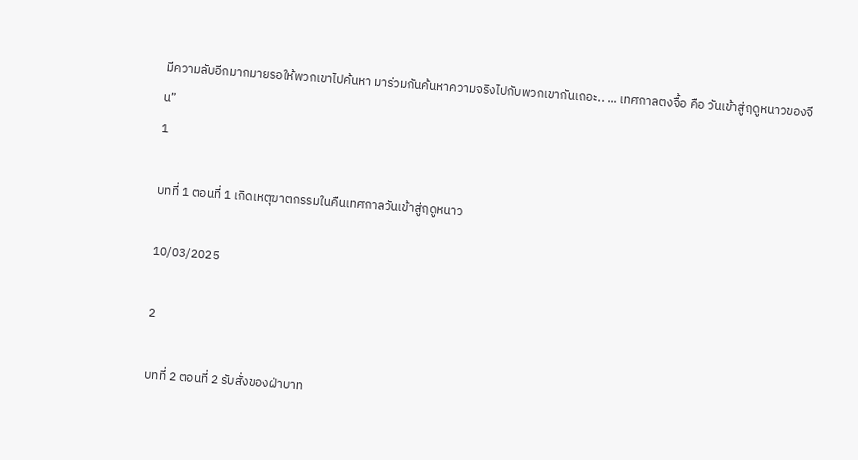มีความลับอีกมากมายรอให้พวกเขาไปค้นหา มาร่วมกันค้นหาความจริงไปกับพวกเขากันเถอะ.. ... เทศกาลตงจื้อ คือ วันเข้าสู่ฤดูหนาวของจีน”
1

บทที่ 1 ตอนที่ 1 เกิดเหตุฆาตกรรมในคืนเทศกาลวันเข้าสู่ฤดูหนาว

10/03/2025

2

บทที่ 2 ตอนที่ 2 รับสั่งของฝ่าบาท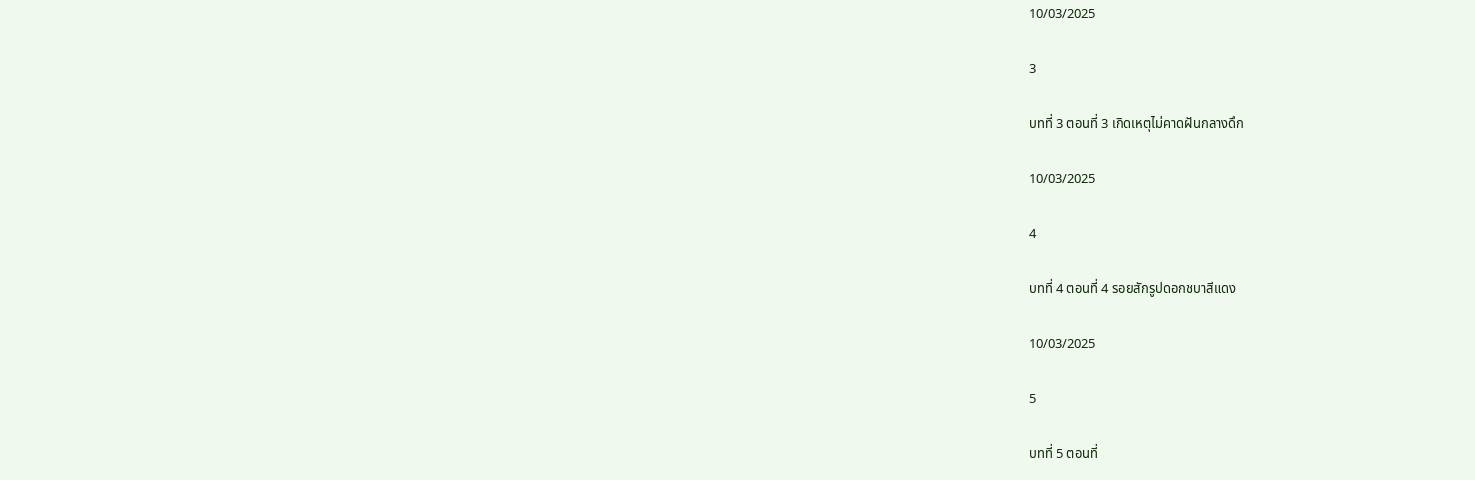10/03/2025

3

บทที่ 3 ตอนที่ 3 เกิดเหตุไม่คาดฝันกลางดึก

10/03/2025

4

บทที่ 4 ตอนที่ 4 รอยสักรูปดอกชบาสีแดง

10/03/2025

5

บทที่ 5 ตอนที่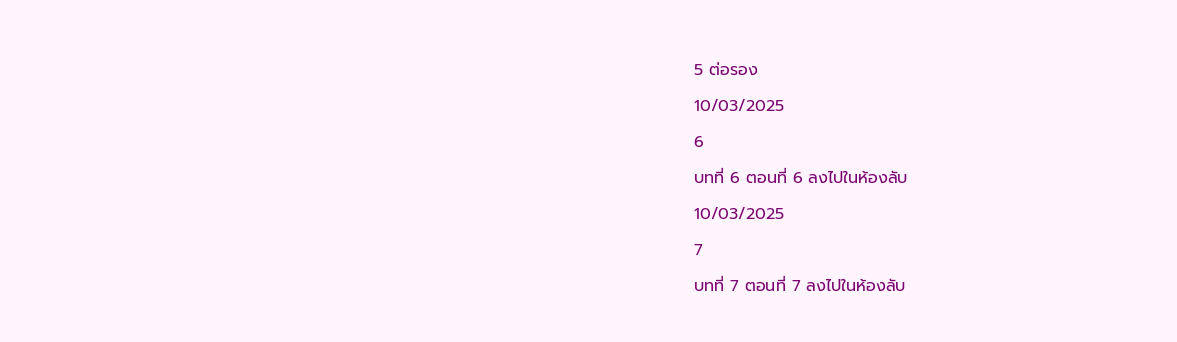5 ต่อรอง

10/03/2025

6

บทที่ 6 ตอนที่ 6 ลงไปในห้องลับ

10/03/2025

7

บทที่ 7 ตอนที่ 7 ลงไปในห้องลับ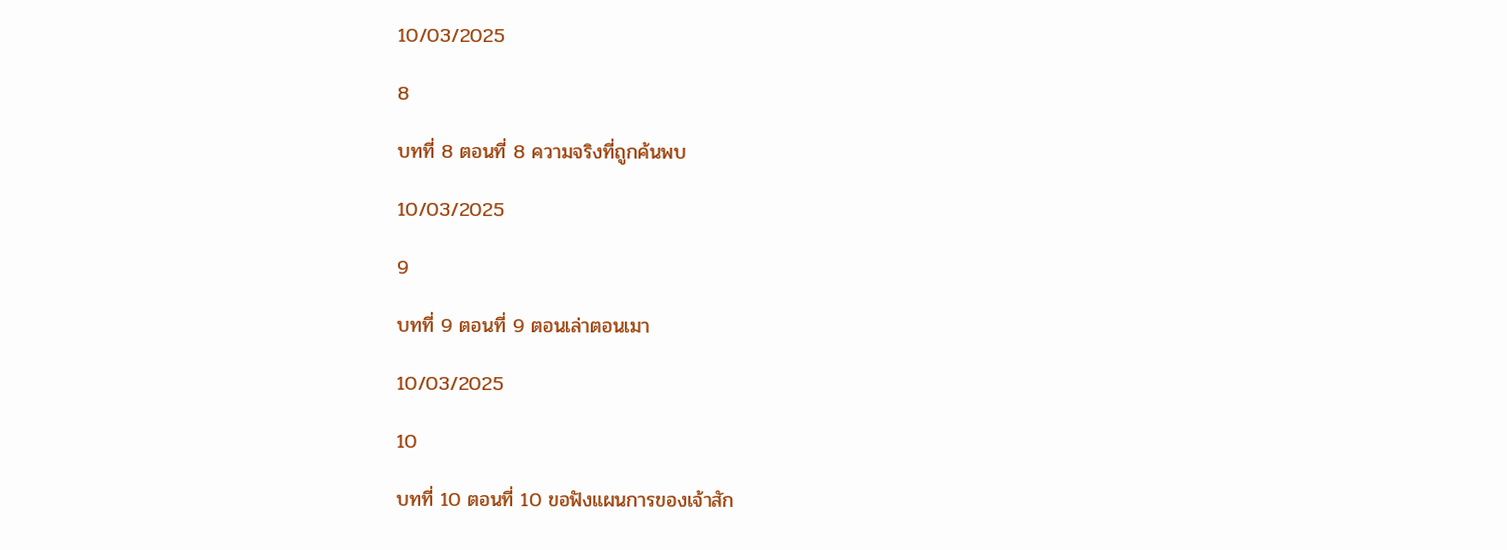10/03/2025

8

บทที่ 8 ตอนที่ 8 ความจริงที่ถูกค้นพบ

10/03/2025

9

บทที่ 9 ตอนที่ 9 ตอนเล่าตอนเมา

10/03/2025

10

บทที่ 10 ตอนที่ 10 ขอฟังแผนการของเจ้าสัก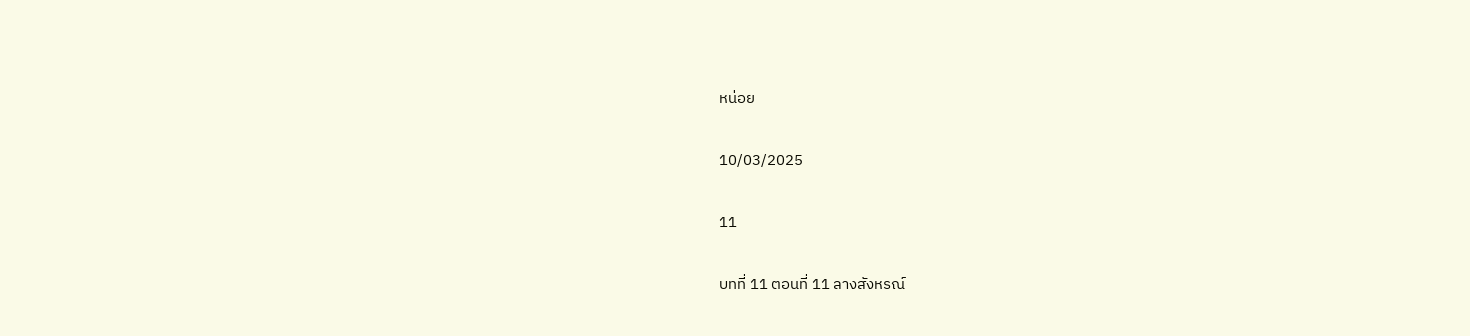หน่อย

10/03/2025

11

บทที่ 11 ตอนที่ 11 ลางสังหรณ์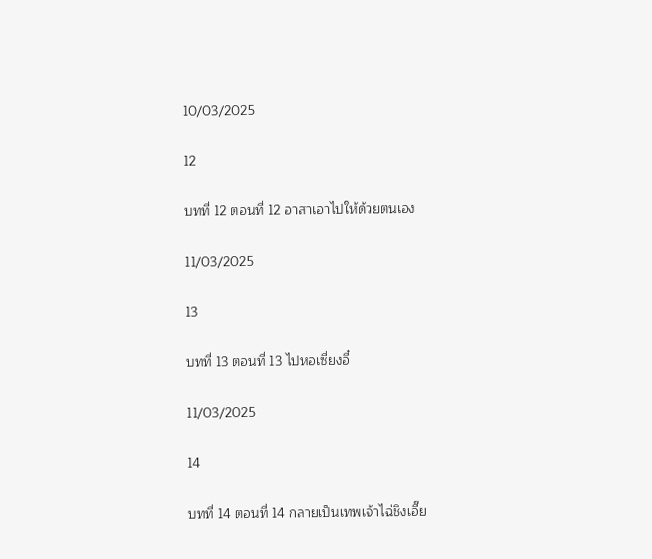10/03/2025

12

บทที่ 12 ตอนที่ 12 อาสาเอาไปให้ด้วยตนเอง

11/03/2025

13

บทที่ 13 ตอนที่ 13 ไปหอเซี่ยงอี๋

11/03/2025

14

บทที่ 14 ตอนที่ 14 กลายเป็นเทพเจ้าไฉ่ชิงเอี๊ย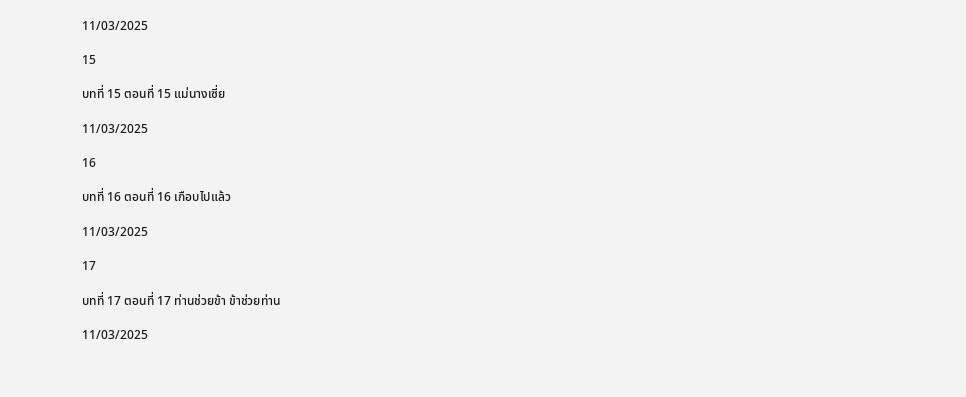11/03/2025

15

บทที่ 15 ตอนที่ 15 แม่นางเซี่ย

11/03/2025

16

บทที่ 16 ตอนที่ 16 เกือบไปแล้ว

11/03/2025

17

บทที่ 17 ตอนที่ 17 ท่านช่วยข้า ข้าช่วยท่าน

11/03/2025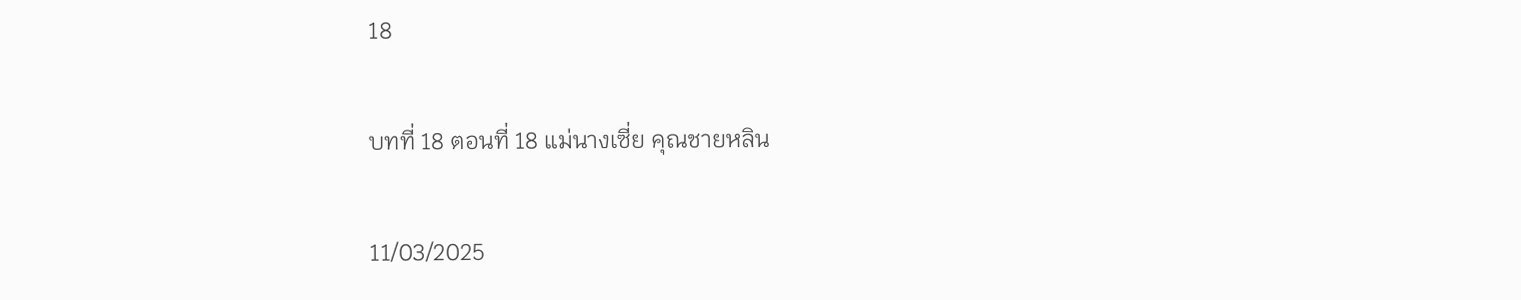18

บทที่ 18 ตอนที่ 18 แม่นางเซี่ย คุณชายหลิน

11/03/2025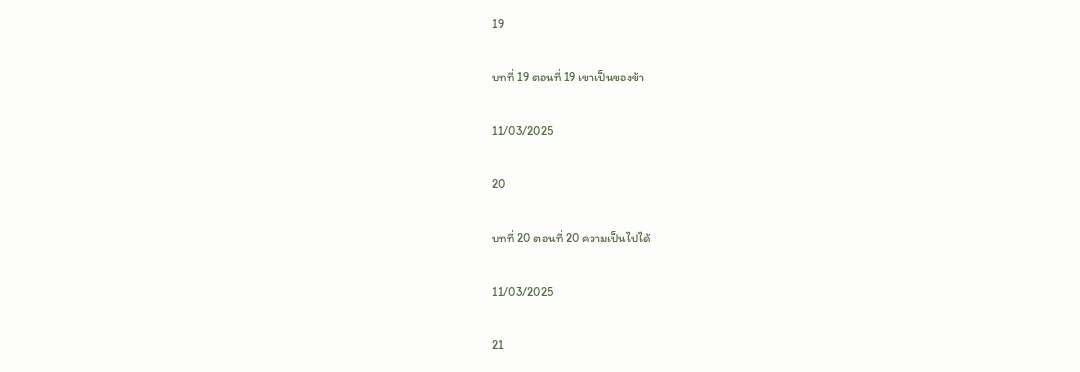19

บทที่ 19 ตอนที่ 19 เขาเป็นของข้า

11/03/2025

20

บทที่ 20 ตอนที่ 20 ความเป็นไปได้

11/03/2025

21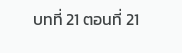บทที่ 21 ตอนที่ 21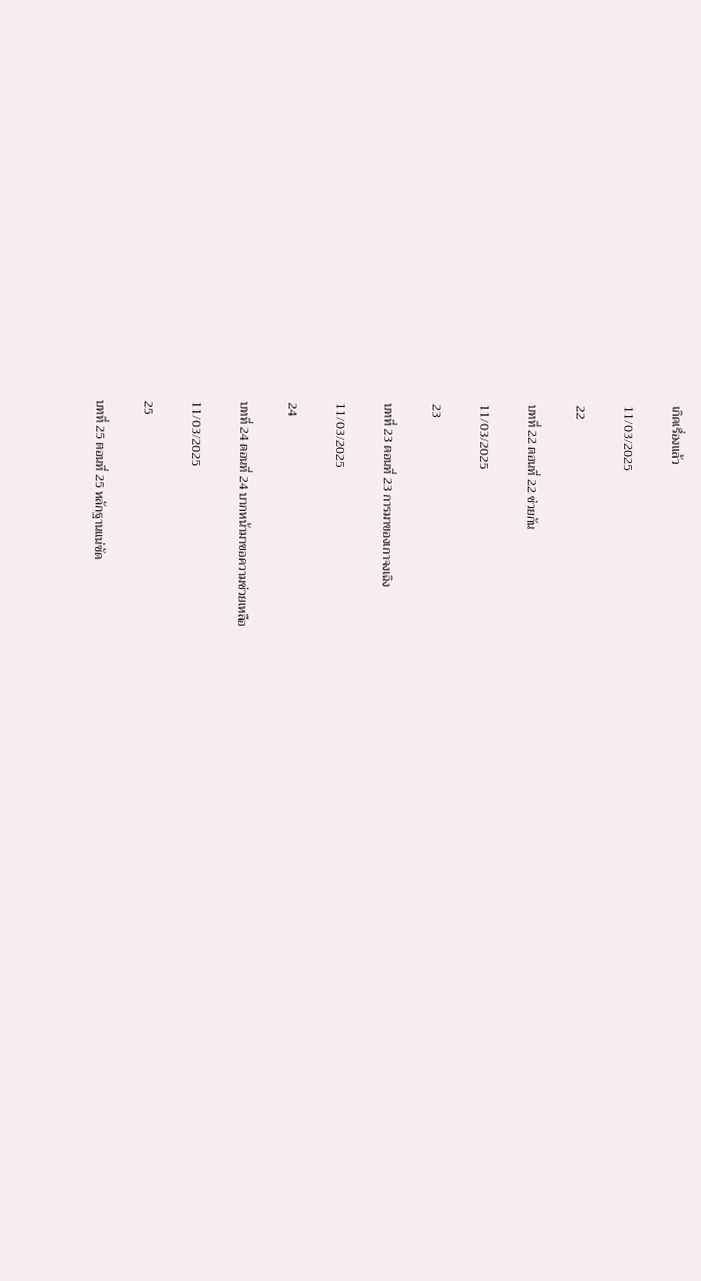เกิดเรื่องแล้ว

11/03/2025

22

บทที่ 22 ตอนที่ 22 ช่วยกัน

11/03/2025

23

บทที่ 23 ตอนที่ 23 การมาของเกาจงเฉิง

11/03/2025

24

บทที่ 24 ตอนที่ 24 บากหน้ามาขอความช่วยเหลือ

11/03/2025

25

บทที่ 25 ตอนที่ 25 หลักฐานแน่ชัด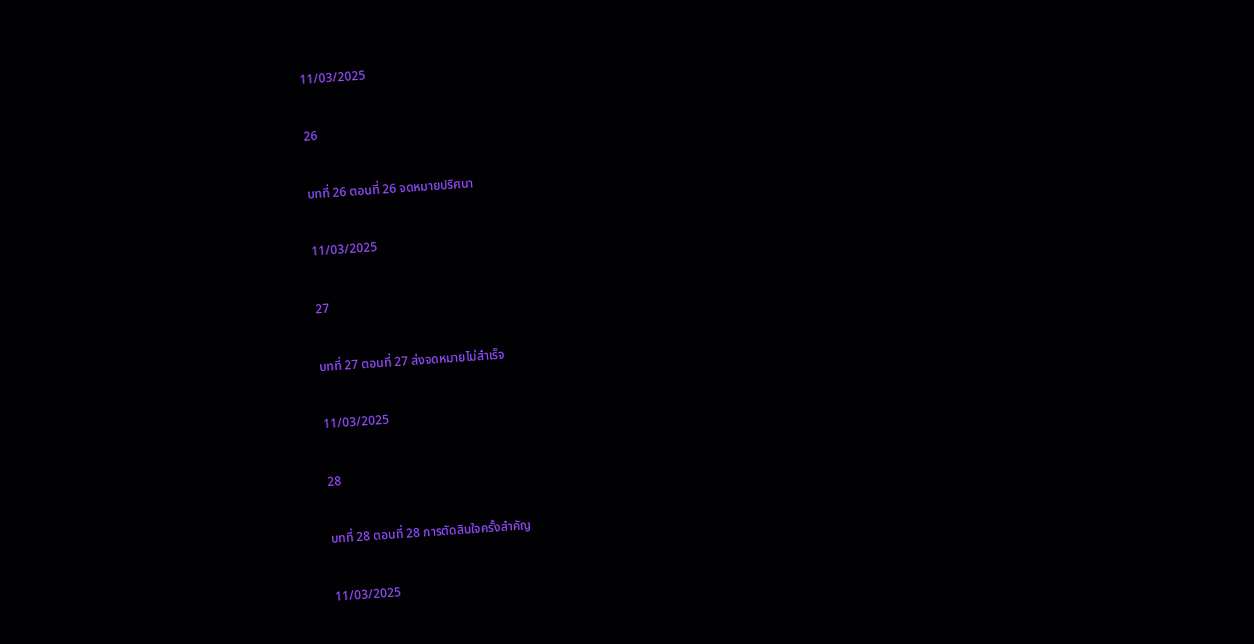11/03/2025

26

บทที่ 26 ตอนที่ 26 จดหมายปริศนา

11/03/2025

27

บทที่ 27 ตอนที่ 27 ส่งจดหมายไม่สำเร็จ

11/03/2025

28

บทที่ 28 ตอนที่ 28 การตัดสินใจครั้งสำคัญ

11/03/2025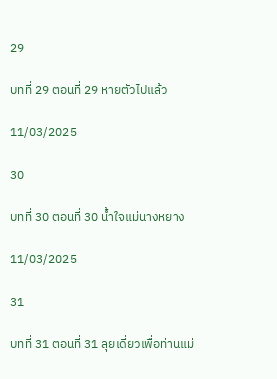29

บทที่ 29 ตอนที่ 29 หายตัวไปแล้ว

11/03/2025

30

บทที่ 30 ตอนที่ 30 น้ำใจแม่นางหยาง

11/03/2025

31

บทที่ 31 ตอนที่ 31 ลุยเดี่ยวเพื่อท่านแม่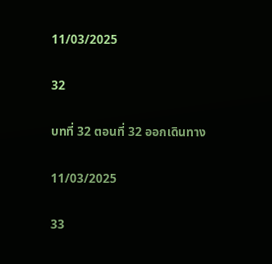11/03/2025

32

บทที่ 32 ตอนที่ 32 ออกเดินทาง

11/03/2025

33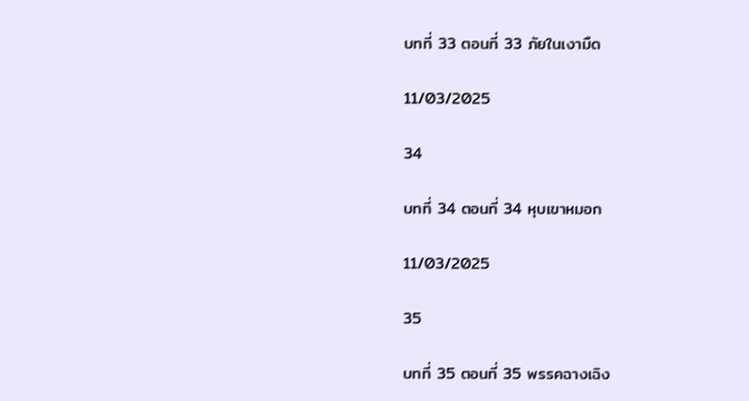บทที่ 33 ตอนที่ 33 ภัยในเงามืด

11/03/2025

34

บทที่ 34 ตอนที่ 34 หุบเขาหมอก

11/03/2025

35

บทที่ 35 ตอนที่ 35 พรรคฉางเฉิง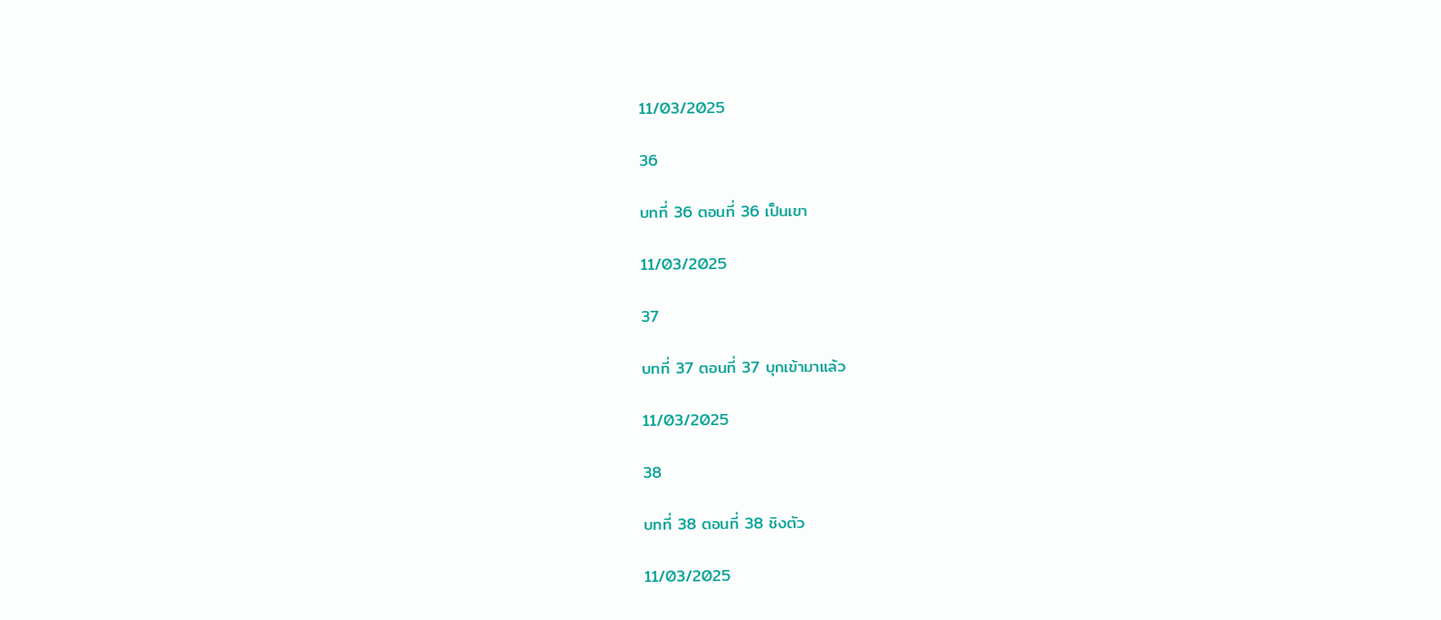11/03/2025

36

บทที่ 36 ตอนที่ 36 เป็นเขา

11/03/2025

37

บทที่ 37 ตอนที่ 37 บุกเข้ามาแล้ว

11/03/2025

38

บทที่ 38 ตอนที่ 38 ชิงตัว

11/03/2025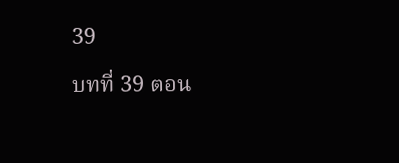39

บทที่ 39 ตอน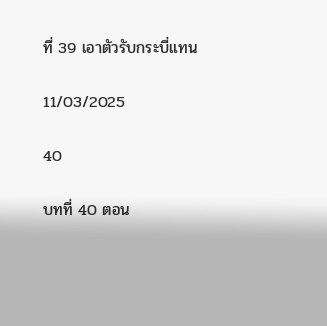ที่ 39 เอาตัวรับกระบี่แทน

11/03/2025

40

บทที่ 40 ตอน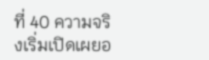ที่ 40 ความจริงเริ่มเปิดเผยอ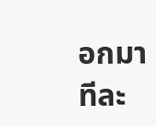อกมาทีละ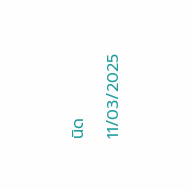นิด

11/03/2025